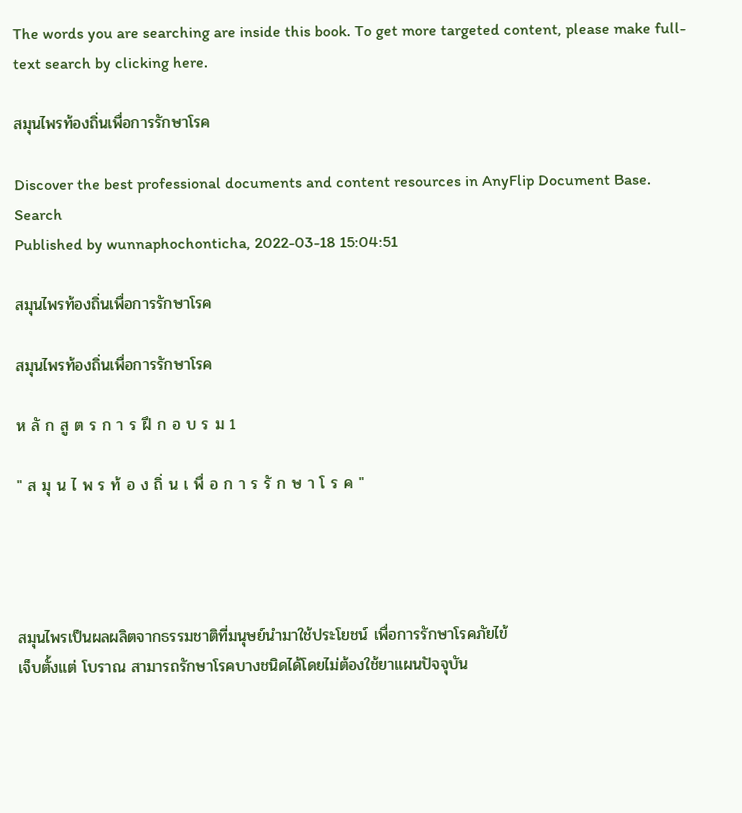The words you are searching are inside this book. To get more targeted content, please make full-text search by clicking here.

สมุนไพรท้องถิ่นเพื่อการรักษาโรค

Discover the best professional documents and content resources in AnyFlip Document Base.
Search
Published by wunnaphochonticha, 2022-03-18 15:04:51

สมุนไพรท้องถิ่นเพื่อการรักษาโรค

สมุนไพรท้องถิ่นเพื่อการรักษาโรค

ห ลั ก สู ต ร ก า ร ฝึ ก อ บ ร ม 1

" ส มุ น ไ พ ร ท้ อ ง ถิ่ น เ พื่ อ ก า ร รั ก ษ า โ ร ค "




สมุนไพรเป็นผลผลิตจากธรรมชาติที่มนุษย์นำมาใช้ประโยชน์ เพื่อการรักษาโรคภัยไข้
เจ็บตั้งแต่ โบราณ สามารถรักษาโรคบางชนิดได้โดยไม่ต้องใช้ยาแผนปัจจุบัน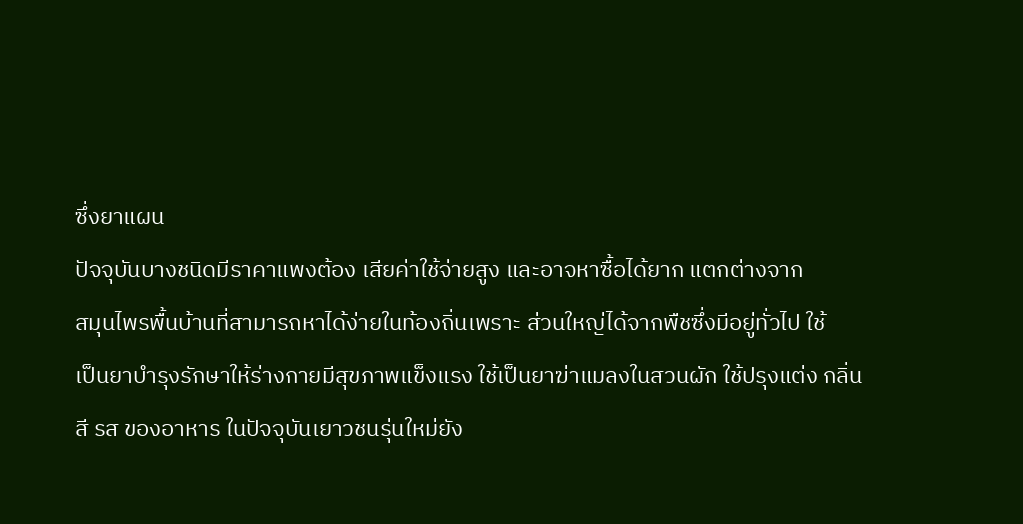ซึ่งยาแผน
ปัจจุบันบางชนิดมีราคาแพงต้อง เสียค่าใช้จ่ายสูง และอาจหาซื้อได้ยาก แตกต่างจาก
สมุนไพรพื้นบ้านที่สามารถหาได้ง่ายในท้องถิ่นเพราะ ส่วนใหญ่ได้จากพืชซึ่งมีอยู่ทั่วไป ใช้
เป็นยาบำรุงรักษาให้ร่างกายมีสุขภาพแข็งแรง ใช้เป็นยาฆ่าแมลงในสวนผัก ใช้ปรุงแต่ง กลิ่น
สี รส ของอาหาร ในปัจจุบันเยาวชนรุ่นใหม่ยัง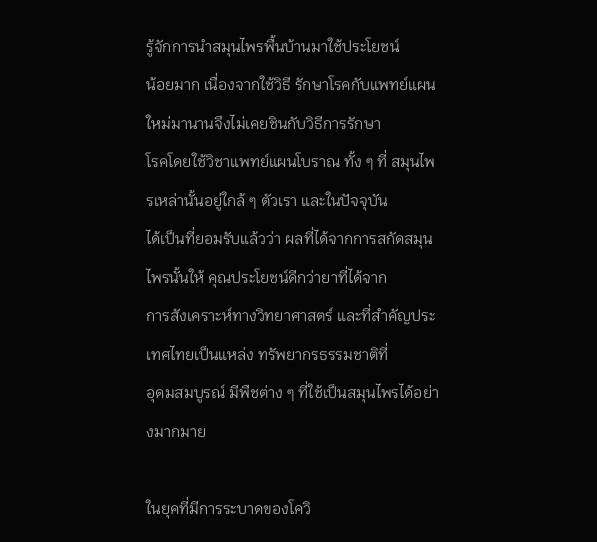รู้จักการนำสมุนไพรพื้นบ้านมาใช้ประโยชน์
น้อยมาก เนื่องจากใช้วิธี รักษาโรคกับแพทย์แผนใหม่มานานจึงไม่เคยชินกับวิธีการรักษา
โรคโดยใช้วิชาแพทย์แผนโบราณ ทั้ง ๆ ที่ สมุนไพรเหล่านั้นอยู่ใกล้ ๆ ตัวเรา และในปัจจุบัน
ได้เป็นที่ยอมรับแล้วว่า ผลที่ได้จากการสกัดสมุนไพรนั้นให้ คุณประโยชน์ดีกว่ายาที่ได้จาก
การสังเคราะห์ทางวิทยาศาสตร์ และที่สำคัญประเทศไทยเป็นแหล่ง ทรัพยากรธรรมชาติที่
อุดมสมบูรณ์ มีพืชต่าง ๆ ที่ใช้เป็นสมุนไพรได้อย่างมากมาย

ในยุคที่มีการระบาดของโควิ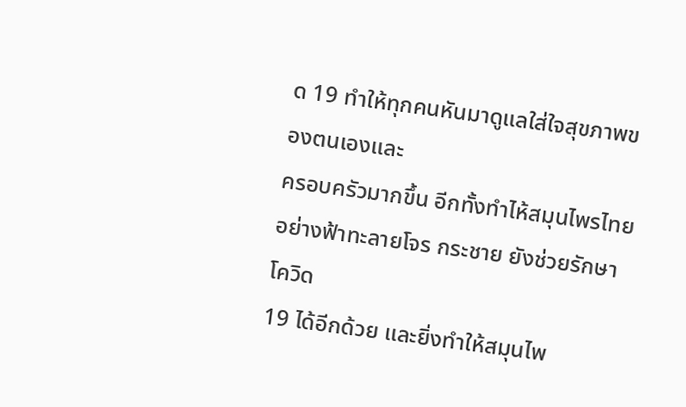ด 19 ทำให้ทุกคนหันมาดูแลใส่ใจสุขภาพของตนเองและ
ครอบครัวมากขึ้น อีกทั้งทำไห้สมุนไพรไทยอย่างฟ้าทะลายโจร กระชาย ยังช่วยรักษาโควิด
19 ได้อีกด้วย และยิ่งทำให้สมุนไพ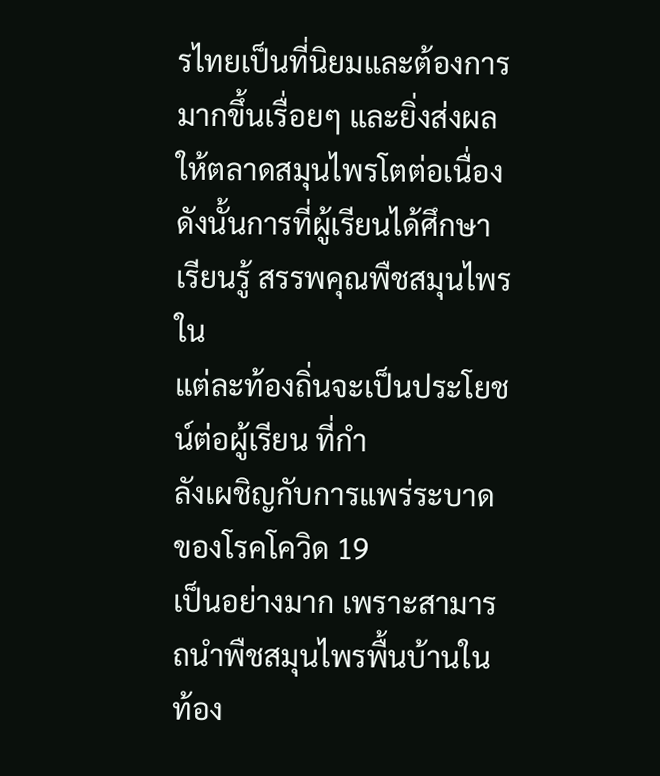รไทยเป็นที่นิยมและต้องการมากขึ้นเรื่อยๆ และยิ่งส่งผล
ให้ตลาดสมุนไพรโตต่อเนื่อง ดังนั้นการที่ผู้เรียนได้ศึกษาเรียนรู้ สรรพคุณพืชสมุนไพรใน
แต่ละท้องถิ่นจะเป็นประโยชน์ต่อผู้เรียน ที่กำ
ลังเผชิญกับการแพร่ระบาดของโรคโควิด 19
เป็นอย่างมาก เพราะสามารถนำพืชสมุนไพรพื้นบ้านในท้อง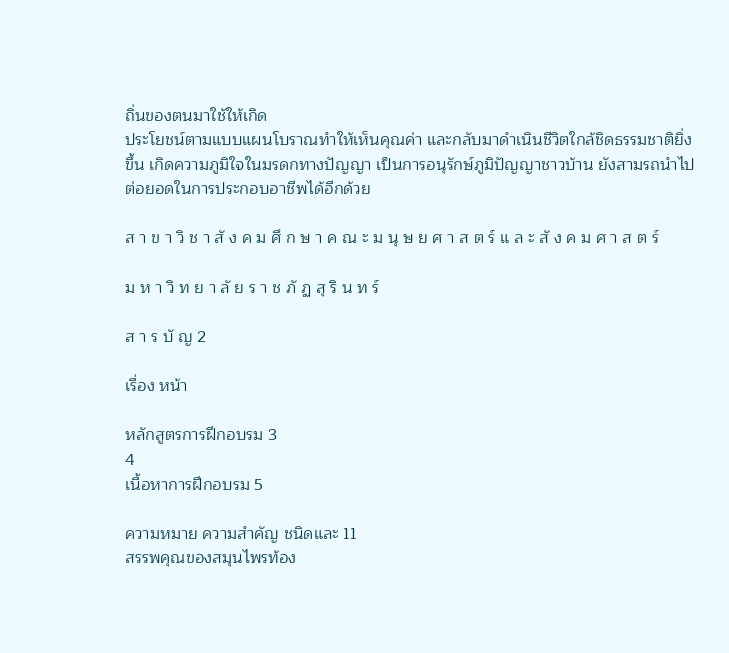ถิ่นของตนมาใช้ให้เกิด
ประโยชน์ตามแบบแผนโบราณทำให้เห็นคุณค่า และกลับมาดำเนินชีวิตใกล้ชิดธรรมชาติยิ่ง
ขึ้น เกิดความภูมิใจในมรดกทางปัญญา เป็นการอนุรักษ์ภูมิปัญญาชาวบ้าน ยังสามรถนำไป
ต่อยอดในการประกอบอาชีพได้อีกด้วย

ส า ข า วิ ช า สั ง ค ม ศึ ก ษ า ค ณ ะ ม นุ ษ ย ศ า ส ต ร์ แ ล ะ สั ง ค ม ศ า ส ต ร์

ม ห า วิ ท ย า ลั ย ร า ช ภั ฏ สุ ริ น ท ร์

ส า ร บั ญ 2

เรื่อง หน้า

หลักสูตรการฝึกอบรม 3
4
เนื้อหาการฝึกอบรม 5

ความหมาย ความสำคัญ ชนิดและ 11
สรรพคุณของสมุนไพรท้อง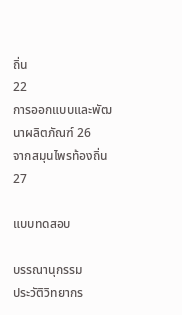ถิ่น
22
การออกแบบและพัฒนาผลิตภัณฑ์ 26
จากสมุนไพรท้องถิ่น 27

แบบทดสอบ

บรรณานุกรรม
ประวัติวิทยากร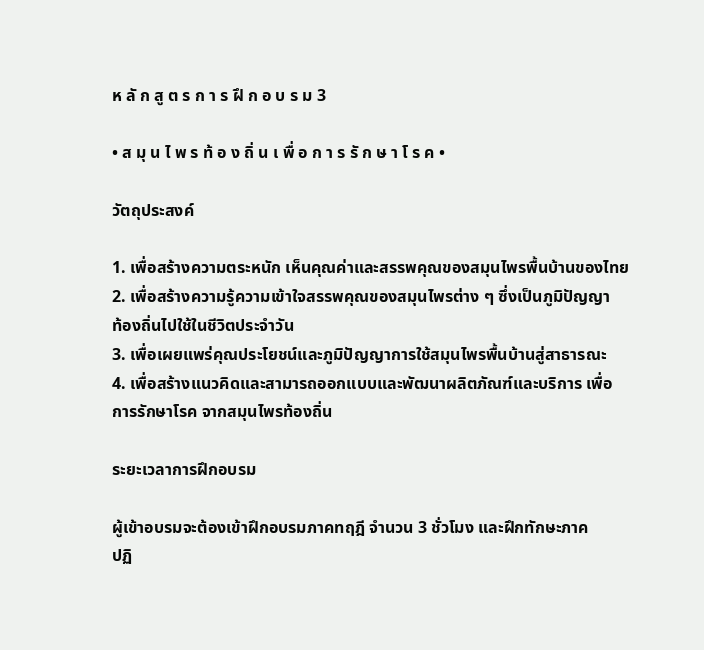ห ลั ก สู ต ร ก า ร ฝึ ก อ บ ร ม 3

• ส มุ น ไ พ ร ท้ อ ง ถิ่ น เ พื่ อ ก า ร รั ก ษ า โ ร ค •

วัตถุประสงค์

1. เพื่อสร้างความตระหนัก เห็นคุณค่าและสรรพคุณของสมุนไพรพื้นบ้านของไทย
2. เพื่อสร้างความรู้ความเข้าใจสรรพคุณของสมุนไพรต่าง ๆ ซึ่งเป็นภูมิปัญญา
ท้องถิ่นไปใช้ในชีวิตประจำวัน
3. เพื่อเผยแพร่คุณประโยชน์และภูมิปัญญาการใช้สมุนไพรพื้นบ้านสู่สาธารณะ
4. เพื่อสร้างแนวคิดและสามารถออกแบบและพัฒนาผลิตภัณฑ์และบริการ เพื่อ
การรักษาโรค จากสมุนไพรท้องถิ่น

ระยะเวลาการฝึกอบรม

ผู้เข้าอบรมจะต้องเข้าฝึกอบรมภาคทฤฎี จำนวน 3 ชั่วโมง และฝึกทักษะภาค
ปฏิ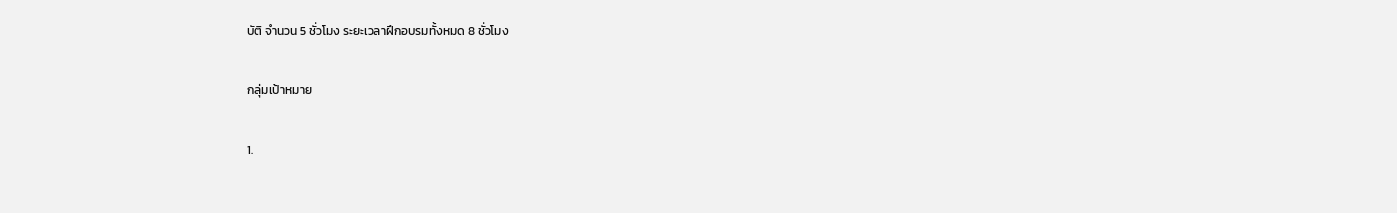บัติ จำนวน 5 ชั่วโมง ระยะเวลาฝึกอบรมทั้งหมด 8 ชั่วโมง

กลุ่มเป้าหมาย

1.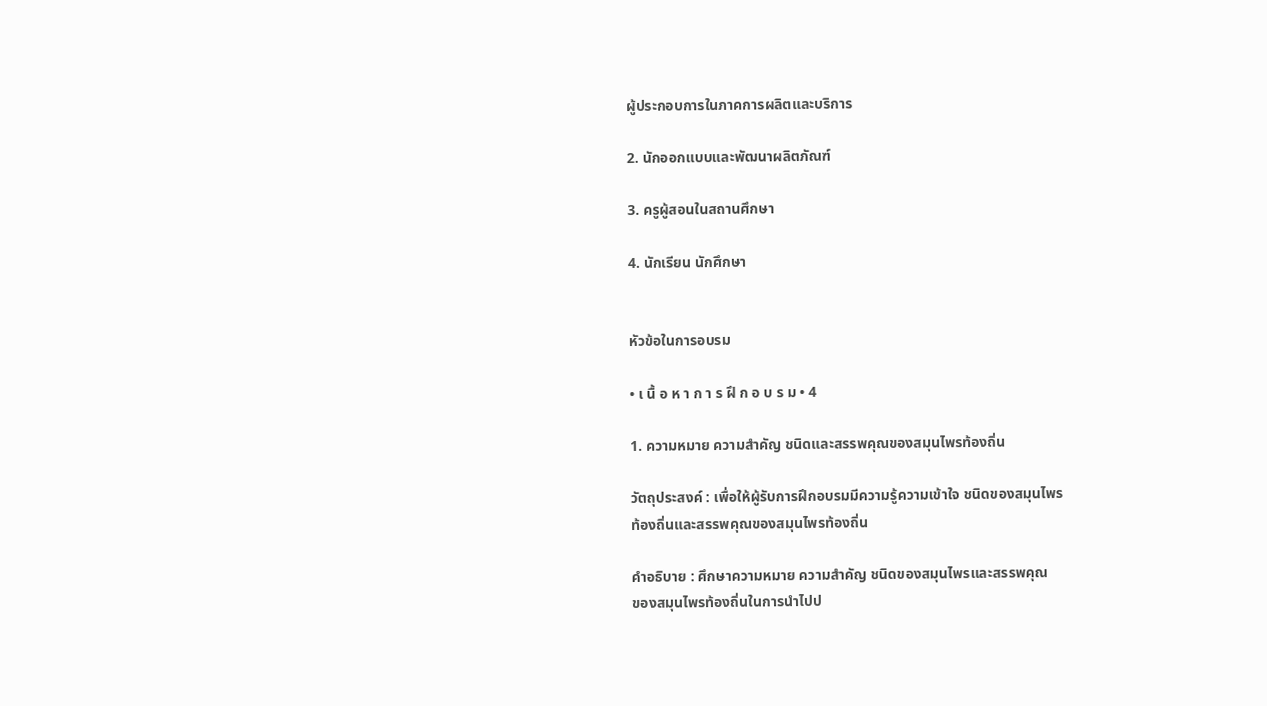ผู้ประกอบการในภาคการผลิตและบริการ

2. นักออกแบบและพัฒนาผลิตภัณฑ์

3. ครูผู้สอนในสถานศึกษา

4. นักเรียน นักศึกษา


หัวข้อในการอบรม

• เ นื้ อ ห า ก า ร ฝึ ก อ บ ร ม • 4

1. ความหมาย ความสำคัญ ชนิดและสรรพคุณของสมุนไพรท้องถิ่น

วัตถุประสงค์ : เพื่อให้ผู้รับการฝึกอบรมมีความรู้ความเข้าใจ ชนิดของสมุนไพร
ท้องถิ่นและสรรพคุณของสมุนไพรท้องถิ่น

คำอธิบาย : ศึกษาความหมาย ความสำคัญ ชนิดของสมุนไพรและสรรพคุณ
ของสมุนไพรท้องถิ่นในการนำไปป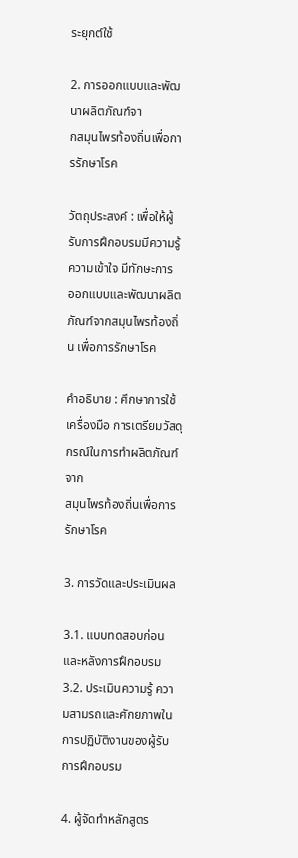ระยุกต์ใช้

2. การออกแบบและพัฒนาผลิตภัณฑ์จา
กสมุนไพรท้องถิ่นเพื่อการรักษาโรค

วัตถุประสงค์ : เพื่อให้ผู้รับการฝึกอบรมมีความรู้ความเข้าใจ มีทักษะการ
ออกแบบและพัฒนาผลิตภัณฑ์จากสมุนไพรท้องถิ่น เพื่อการรักษาโรค

คำอธิบาย : ศึกษาการใช้เครื่องมือ การเตรียมวัสดุกรณ์ในการทำผลิตภัณฑ์จาก
สมุนไพรท้องถิ่นเพื่อการรักษาโรค

3. การวัดและประเมินผล

3.1. แบบทดสอบก่อนและหลังการฝึกอบรม
3.2. ประเมินความรู้ ความสามรถและศักยภาพในการปฏิบัติงานของผู้รับการฝึกอบรม

4. ผู้จัดทำหลักสูตร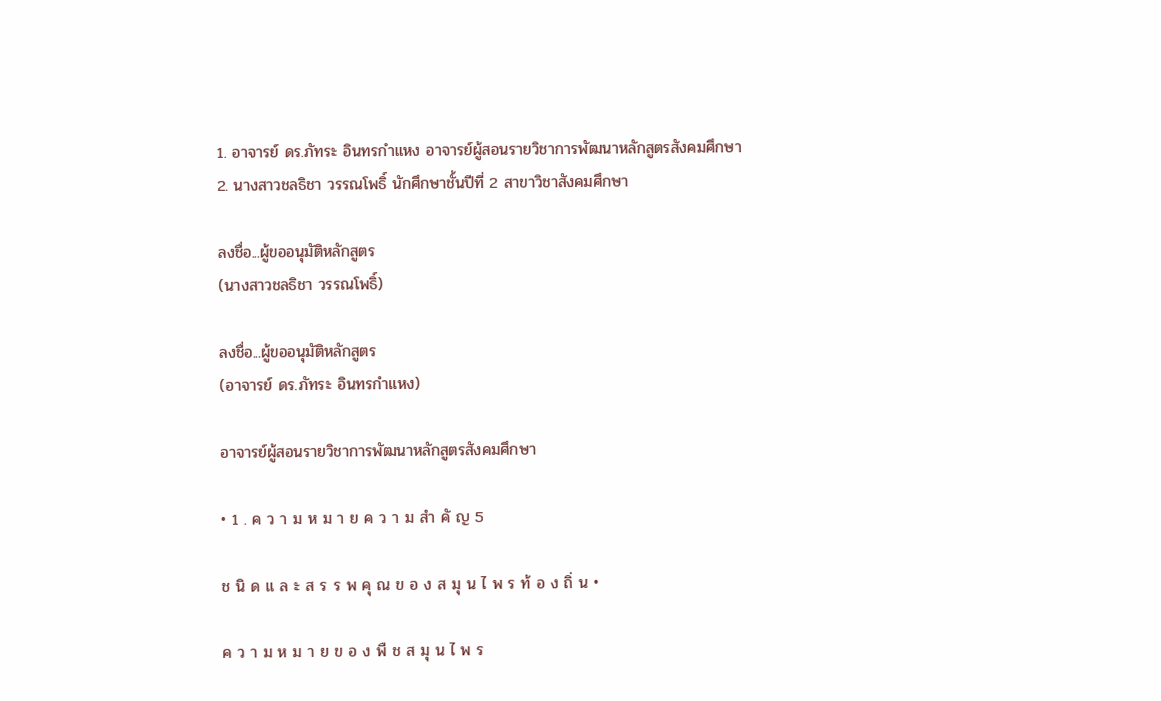1. อาจารย์ ดร.ภัทระ อินทรกำแหง อาจารย์ผู้สอนรายวิชาการพัฒนาหลักสูตรสังคมศึกษา
2. นางสาวชลธิชา วรรณโพธิ์ นักศึกษาชั้นปีที่ 2 สาขาวิชาสังคมศึกษา

ลงชื่อ...ผู้ขออนุมัติหลักสูตร
(นางสาวชลธิชา วรรณโพธิ์)

ลงชื่อ...ผู้ขออนุมัติหลักสูตร
(อาจารย์ ดร.ภัทระ อินทรกำแหง)

อาจารย์ผู้สอนรายวิชาการพัฒนาหลักสูตรสังคมศึกษา

• 1 . ค ว า ม ห ม า ย ค ว า ม สำ คั ญ 5

ช นิ ด แ ล ะ ส ร ร พ คุ ณ ข อ ง ส มุ น ไ พ ร ท้ อ ง ถิ่ น •

ค ว า ม ห ม า ย ข อ ง พื ช ส มุ น ไ พ ร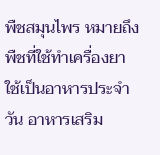พืชสมุนไพร หมายถึง พืชที่ใช้ทำเครื่องยา ใช้เป็นอาหารประจำวัน อาหารเสริม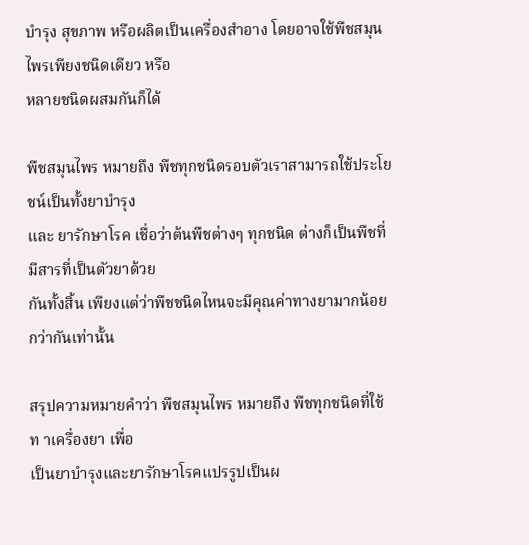บำรุง สุขภาพ หรือผลิตเป็นเครื่องสำอาง โดยอาจใช้พืชสมุนไพรเพียงชนิดเดียว หรือ
หลายชนิดผสมกันก็ได้

พืชสมุนไพร หมายถึง พืชทุกชนิดรอบตัวเราสามารถใช้ประโยชน์เป็นทั้งยาบำรุง
และ ยารักษาโรค เชื่อว่าต้นพืชต่างๆ ทุกชนิด ต่างก็เป็นพืชที่มีสารที่เป็นตัวยาด้วย
กันทั้งสิ้น เพียงแต่ว่าพืชชนิดไหนจะมีคุณค่าทางยามากน้อยกว่ากันเท่านั้น

สรุปความหมายคำว่า พืชสมุนไพร หมายถึง พืชทุกชนิดที่ใช้ท าเครื่องยา เพื่อ
เป็นยาบำรุงและยารักษาโรคแปรรูปเป็นผ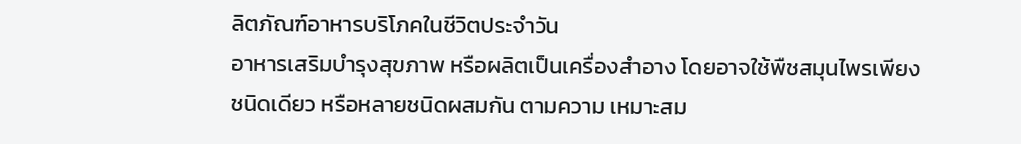ลิตภัณฑ์อาหารบริโภคในชีวิตประจำวัน
อาหารเสริมบำรุงสุขภาพ หรือผลิตเป็นเครื่องสำอาง โดยอาจใช้พืชสมุนไพรเพียง
ชนิดเดียว หรือหลายชนิดผสมกัน ตามความ เหมาะสม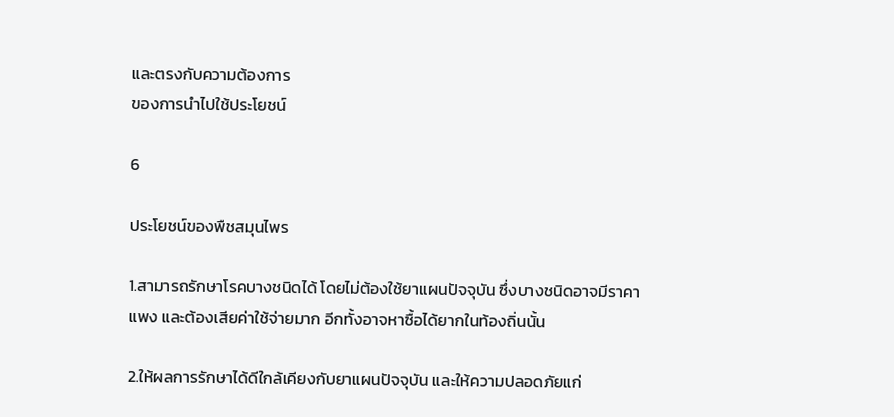และตรงกับความต้องการ
ของการนำไปใช้ประโยชน์

6

ประโยชน์ของพืชสมุนไพร

1.สามารถรักษาโรคบางชนิดได้ โดยไม่ต้องใช้ยาแผนปัจจุบัน ซึ่งบางชนิดอาจมีราคา
แพง และต้องเสียค่าใช้จ่ายมาก อีกทั้งอาจหาซื้อได้ยากในท้องถิ่นนั้น

2.ให้ผลการรักษาได้ดีใกล้เคียงกับยาแผนปัจจุบัน และให้ความปลอดภัยแก่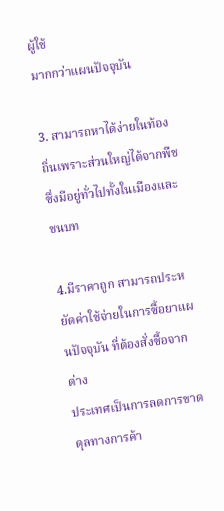ผู้ใช้
มากกว่าแผนปัจจุบัน

3. สามารถหาได้ง่ายในท้องถิ่นเพราะส่วนใหญ่ได้จากพืชซึ่งมีอยู่ทั่วไปทั้งในเมืองและ
ชนบท

4.มีราคาถูก สามารถประหยัดค่าใช้จ่ายในการซื้อยาแผนปัจจุบัน ที่ต้องสั่งซื้อจากต่าง
ประเทศเป็นการลดการขาดดุลทางการค้า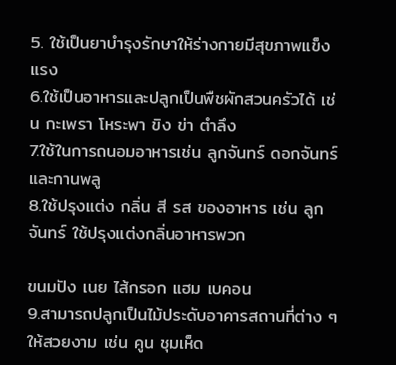5. ใช้เป็นยาบำรุงรักษาให้ร่างกายมีสุขภาพแข็งแรง
6.ใช้เป็นอาหารและปลูกเป็นพืชผักสวนครัวได้ เช่น กะเพรา โหระพา ขิง ข่า ตำลึง
7.ใช้ในการถนอมอาหารเช่น ลูกจันทร์ ดอกจันทร์และกานพลู
8.ใช้ปรุงแต่ง กลิ่น สี รส ของอาหาร เช่น ลูกจันทร์ ใช้ปรุงแต่งกลิ่นอาหารพวก

ขนมปัง เนย ไส้กรอก แฮม เบคอน
9.สามารถปลูกเป็นไม้ประดับอาคารสถานที่ต่าง ๆ ให้สวยงาม เช่น คูน ชุมเห็ด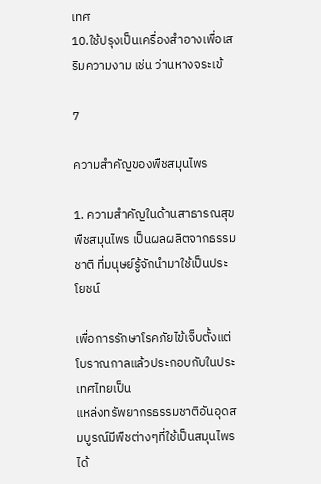เทศ
10.ใช้ปรุงเป็นเครื่องสำอางเพื่อเสริมความงาม เช่น ว่านหางจระเข้

7

ความสำคัญของพืชสมุนไพร

1. ความสำคัญในด้านสาธารณสุข
พืชสมุนไพร เป็นผลผลิตจากธรรมชาติ ที่มนุษย์รู้จักนำมาใช้เป็นประโยชน์

เพื่อการรักษาโรคภัยไข้เจ็บตั้งแต่โบราณกาลแล้วประกอบกับในประเทศไทยเป็น
แหล่งทรัพยากรธรรมชาติอันอุดสมบูรณ์มีพืชต่างๆที่ใช้เป็นสมุนไพรได้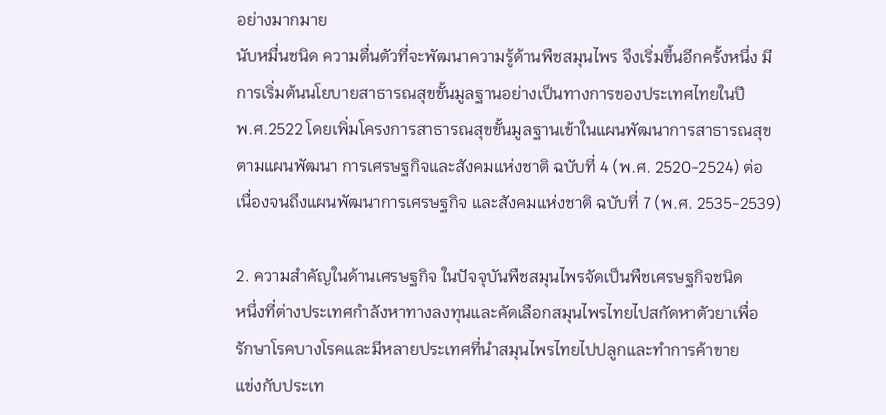อย่างมากมาย
นับหมื่นชนิด ความตื่นตัวที่จะพัฒนาความรู้ด้านพืชสมุนไพร จึงเริ่มขึ้นอีกครั้งหนึ่ง มี
การเริ่มต้นนโยบายสาธารณสุขขั้นมูลฐานอย่างเป็นทางการของประเทศไทยในปี
พ.ศ.2522 โดยเพิ่มโครงการสาธารณสุขขั้นมูลฐานเข้าในแผนพัฒนาการสาธารณสุข
ตามแผนพัฒนา การเศรษฐกิจและสังคมแห่งชาติ ฉบับที่ 4 (พ.ศ. 2520-2524) ต่อ
เนื่องจนถึงแผนพัฒนาการเศรษฐกิจ และสังคมแห่งชาติ ฉบับที่ 7 (พ.ศ. 2535-2539)

2. ความสำคัญในด้านเศรษฐกิจ ในปัจจุบันพืชสมุนไพรจัดเป็นพืชเศรษฐกิจชนิด
หนึ่งที่ต่างประเทศกำลังหาทางลงทุนและคัดเลือกสมุนไพรไทยไปสกัดหาตัวยาเพื่อ
รักษาโรคบางโรคและมีหลายประเทศที่นำสมุนไพรไทยไปปลูกและทำการค้าขาย
แข่งกับประเท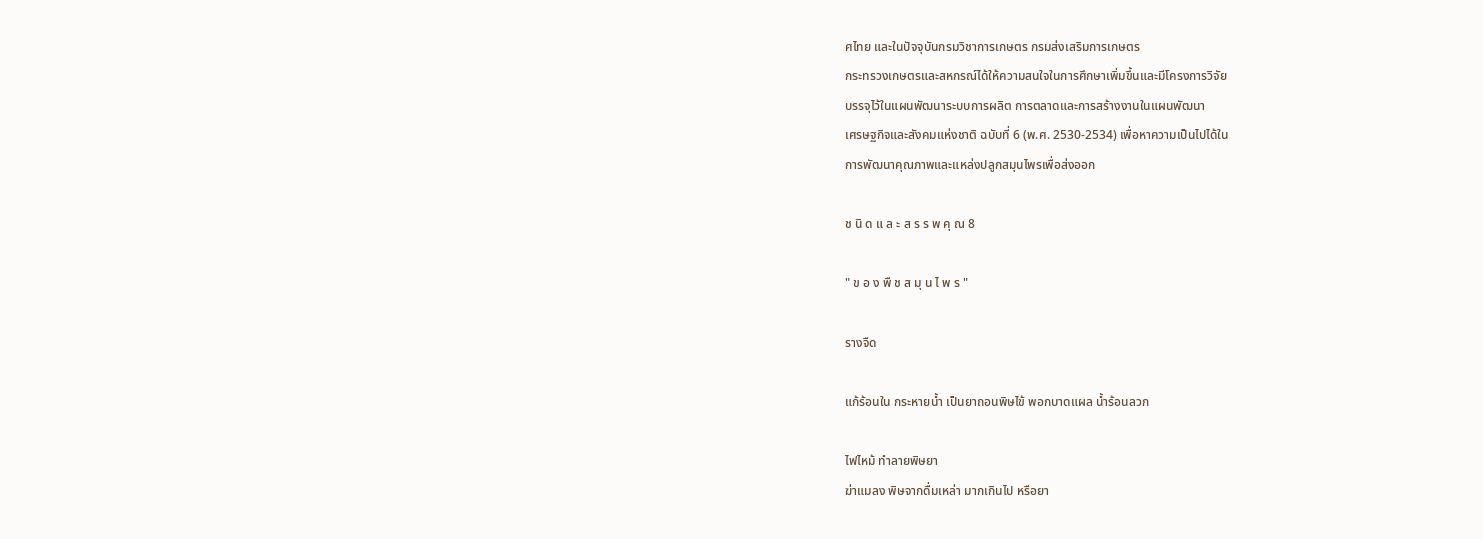ศไทย และในปัจจุบันกรมวิชาการเกษตร กรมส่งเสริมการเกษตร
กระทรวงเกษตรและสหกรณ์ได้ให้ความสนใจในการศึกษาเพิ่มขึ้นและมีโครงการวิจัย
บรรจุไว้ในแผนพัฒนาระบบการผลิต การตลาดและการสร้างงานในแผนพัฒนา
เศรษฐกิจและสังคมแห่งชาติ ฉบับที่ 6 (พ.ศ. 2530-2534) เพื่อหาความเป็นไปได้ใน
การพัฒนาคุณภาพและแหล่งปลูกสมุนไพรเพื่อส่งออก

ช นิ ด แ ล ะ ส ร ร พ คุ ณ 8

" ข อ ง พื ช ส มุ น ไ พ ร "

รางจืด

แก้ร้อนใน กระหายน้ำ เป็นยาถอนพิษไข้ พอกบาดแผล น้ำร้อนลวก

ไฟไหม้ ทำลายพิษยา
ฆ่าแมลง พิษจากดื่มเหล่า มากเกินไป หรือยา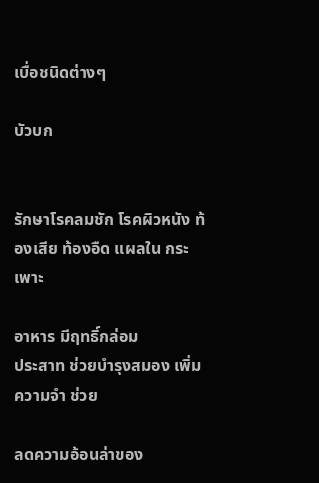เบื่อชนิดต่างๆ

บัวบก


รักษาโรคลมชัก โรคผิวหนัง ท้องเสีย ท้องอืด แผลใน กระเพาะ

อาหาร มีฤทธิ์กล่อม
ประสาท ช่วยบำรุงสมอง เพิ่ม ความจำ ช่วย

ลดความอ้อนล่าของ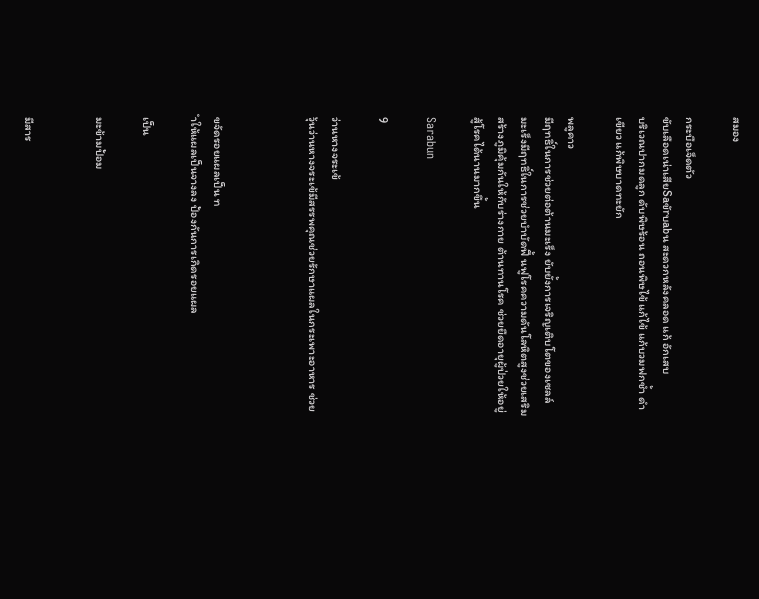สมอง

กระบือเจ็ดตัว
ขับเลือดเน่าเสียSaขัrบabน สะดวกหลังคลอด แก้ อักเสบ
บริเวณปากมดลูก ดับพิษร้อน ถอนพิษไข้ แก้ไข้ แก้บวมฟกช้ำ ดำ
เขียว แก้พิษบาดทะยัก

พลูคาว
มีฤทธิ์ในการช่วยต่อต้านมะเร็ง ยับยั้งการเจริญเติบโตของเซลล์
มะเร็งมีฤทธิ์ในการช่วยบำบัดฟื้ นฟูโรคความดันโลหิตสูงช่วยเสริม
สร้างภูมิคุ้มกันให้กับร่างกาย ต้านทานโรค ช่วยยืดอายุผู้ป่วยให้อยู่
สู้โรคได้นานมากขึ้น

Sarabun

9

ว่านหางจระเข้
วุ้นว่านหางจระเข้มีสรรพคุณช่วยรักษาแผลในกระเพาะอาหาร ช่วย



ขจัดรอยแผลเป็น ท
ำให้แผลเป็นจางลง ป้องกันการเกิดรอยแผล

เป็น

มะข้ามป้อม


มีสาร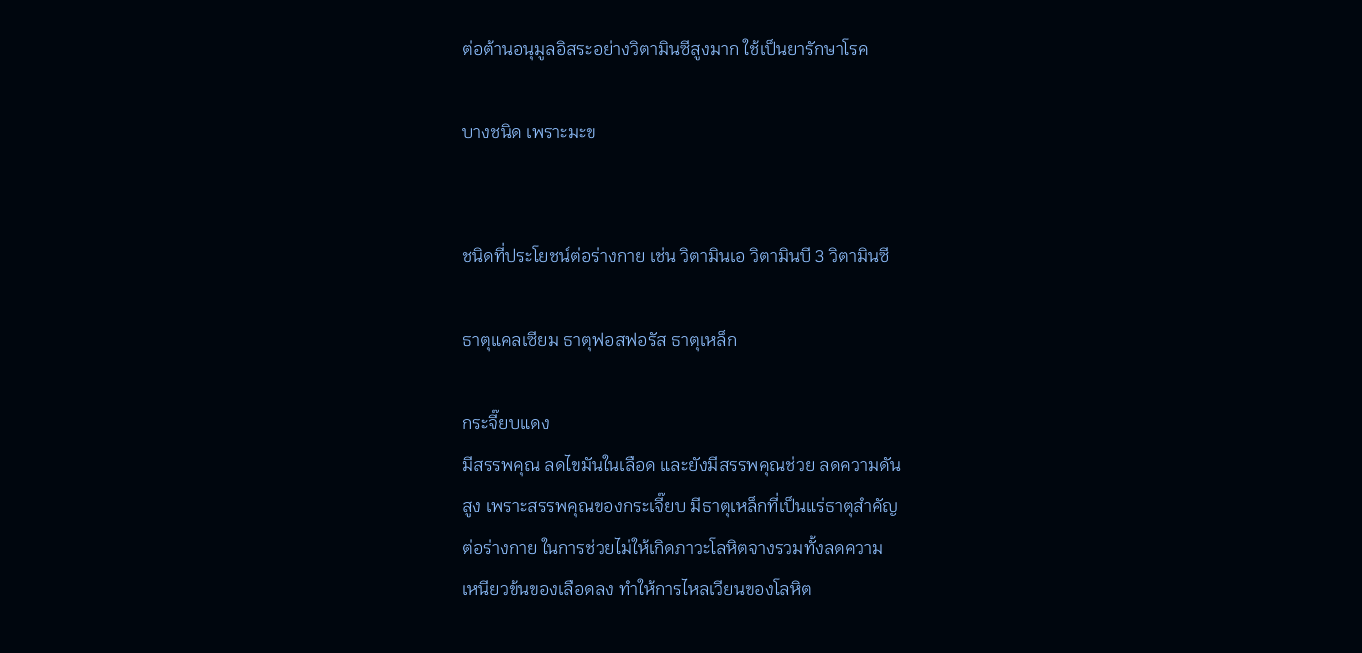ต่อต้านอนุมูลอิสระอย่างวิตามินซีสูงมาก ใช้เป็นยารักษาโรค

บางชนิด เพราะมะข


ชนิดที่ประโยชน์ต่อร่างกาย เช่น วิตามินเอ วิตามินบี 3 วิตามินซี

ธาตุแคลเซียม ธาตุฟอสฟอรัส ธาตุเหล็ก

กระจี๊ยบแดง
มีสรรพคุณ ลดไขมันในเลือด และยังมีสรรพคุณช่วย ลดความดัน
สูง เพราะสรรพคุณของกระเจี๊ยบ มีธาตุเหล็กที่เป็นแร่ธาตุสำคัญ
ต่อร่างกาย ในการช่วยไม่ให้เกิดภาวะโลหิตจางรวมทั้งลดความ
เหนียวข้นของเลือดลง ทำให้การไหลเวียนของโลหิต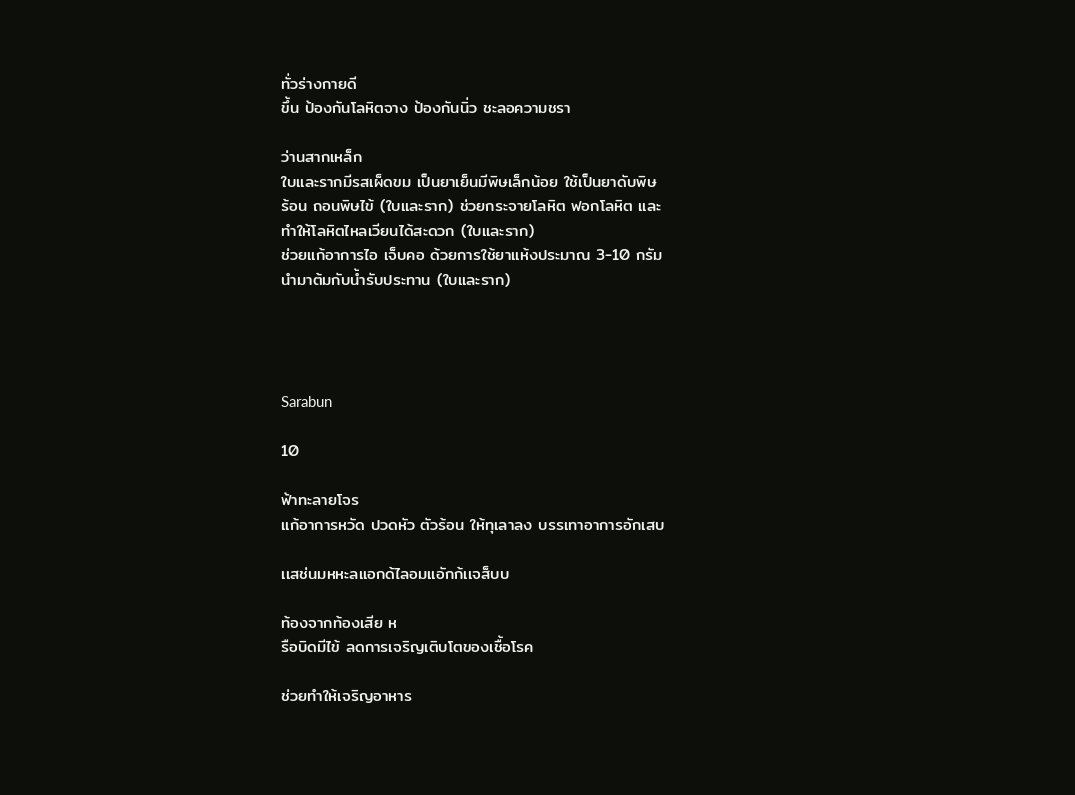ทั่วร่างกายดี
ขึ้น ป้องกันโลหิตจาง ป้องกันนิ่ว ชะลอความชรา

ว่านสากเหล็ก
ใบและรากมีรสเผ็ดขม เป็นยาเย็นมีพิษเล็กน้อย ใช้เป็นยาดับพิษ
ร้อน ถอนพิษไข้ (ใบและราก) ช่วยกระจายโลหิต ฟอกโลหิต และ
ทำให้โลหิตไหลเวียนได้สะดวก (ใบและราก)
ช่วยแก้อาการไอ เจ็บคอ ด้วยการใช้ยาแห้งประมาณ 3-10 กรัม
นำมาต้มกับน้ำรับประทาน (ใบและราก)




Sarabun

10

ฟ้าทะลายโจร
แก้อาการหวัด ปวดหัว ตัวร้อน ให้ทุเลาลง บรรเทาอาการอักเสบ

เเสช่นมหหะลแอกด้ไลอมแอักก้เเจส็บบ

ท้องจากท้องเสีย ห
รือบิดมีไข้ ลดการเจริญเติบโตของเชื้อโรค

ช่วยทำให้เจริญอาหาร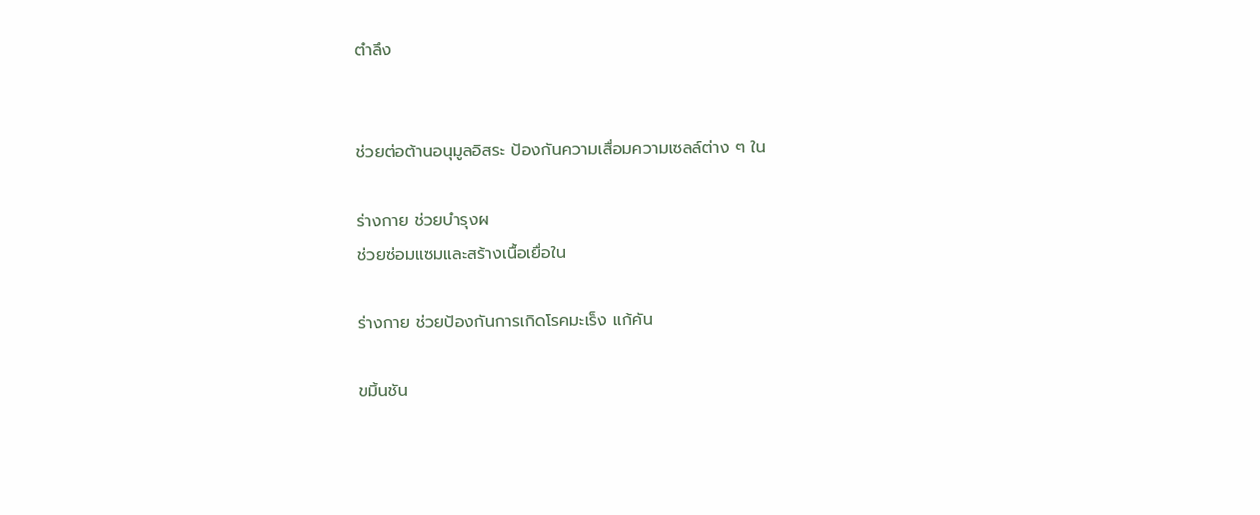ตำลึง


ช่วยต่อต้านอนุมูลอิสระ ป้องกันความเสื่อมความเซลล์ต่าง ๆ ใน

ร่างกาย ช่วยบำรุงผ
ช่วยซ่อมแซมและสร้างเนื้อเยื่อใน

ร่างกาย ช่วยป้องกันการเกิดโรคมะเร็ง แก้คัน

ขมิ้นชัน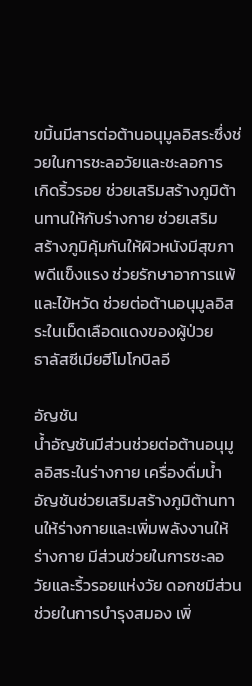ขมิ้นมีสารต่อต้านอนุมูลอิสระซึ่งช่วยในการชะลอวัยและชะลอการ
เกิดริ้วรอย ช่วยเสริมสร้างภูมิต้านทานให้กับร่างกาย ช่วยเสริม
สร้างภูมิคุ้มกันให้ผิวหนังมีสุขภาพดีแข็งแรง ช่วยรักษาอาการแพ้
และไข้หวัด ช่วยต่อต้านอนุมูลอิสระในเม็ดเลือดแดงของผู้ป่วย
ธาลัสซีเมียฮีโมโกบิลอี

อัญชัน
น้ำอัญชันมีส่วนช่วยต่อต้านอนุมูลอิสระในร่างกาย เครื่องดื่มน้ำ
อัญชันช่วยเสริมสร้างภูมิต้านทานให้ร่างกายและเพิ่มพลังงานให้
ร่างกาย มีส่วนช่วยในการชะลอวัยและริ้วรอยแห่งวัย ดอกชมีส่วน
ช่วยในการบำรุงสมอง เพิ่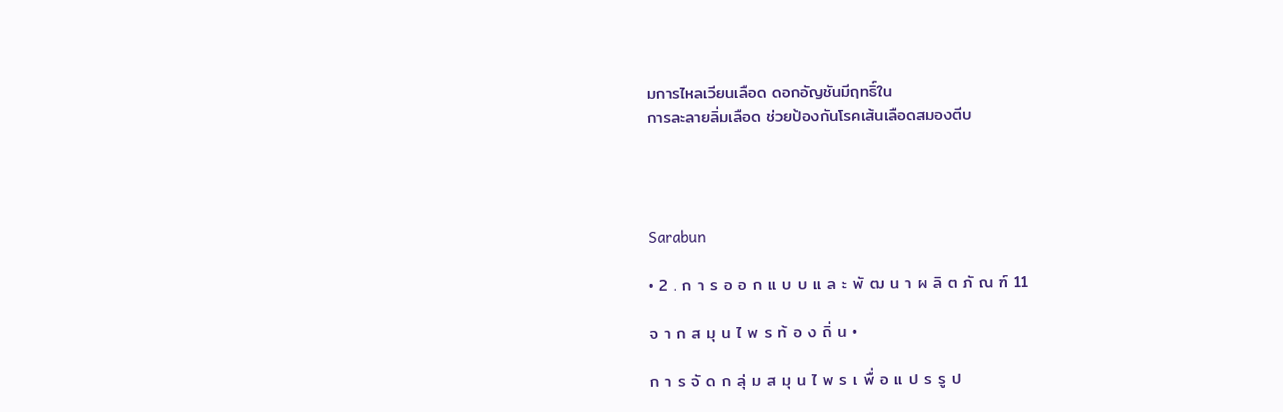มการไหลเวียนเลือด ดอกอัญชันมีฤทธิ์ใน
การละลายลิ่มเลือด ช่วยป้องกันโรคเส้นเลือดสมองตีบ




Sarabun

• 2 . ก า ร อ อ ก แ บ บ แ ล ะ พั ฒ น า ผ ลิ ต ภั ณ ฑ์ 11

จ า ก ส มุ น ไ พ ร ท้ อ ง ถิ่ น •

ก า ร จั ด ก ลุ่ ม ส มุ น ไ พ ร เ พื่ อ แ ป ร รู ป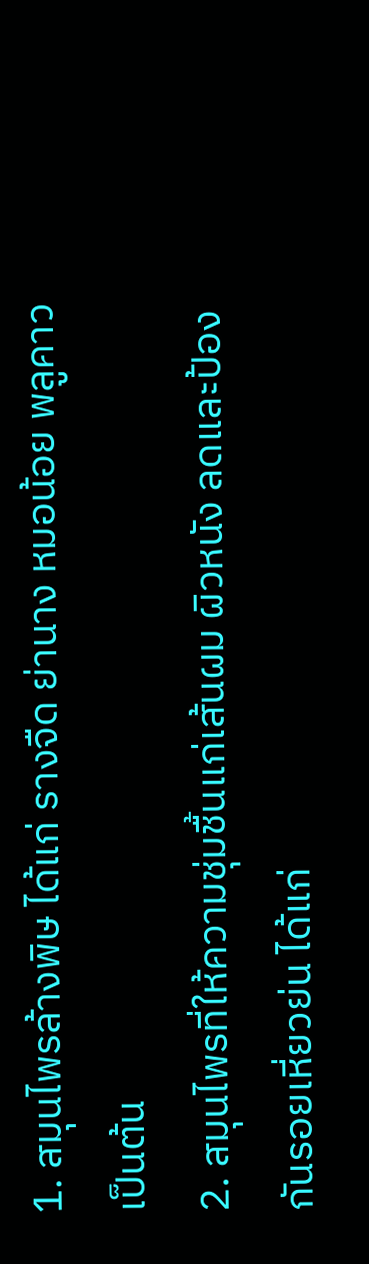1. สมุนไพรล้างพิษ ได้แก่ รางจืด ย่านาง หมอน้อย พลูคาว เป็นต้น
2. สมุนไพรที่ให้ความชุ่มชื้นแก่เส้นผม ผิวหนัง ลดและป้องกันรอยเหี่ยวย่น ได้แก่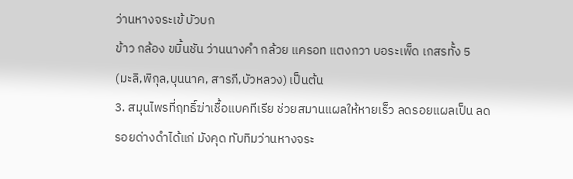ว่านหางจระเข้ บัวบก
ข้าว กล้อง ขมิ้นชัน ว่านนางคํา กล้วย แครอท แตงกวา บอระเพ็ด เกสรทั้ง 5
(มะลิ,พิกุล,บุนนาค, สารภี,บัวหลวง) เป็นต้น
3. สมุนไพรที่ฤทธิ์ฆ่าเชื้อแบคทีเรีย ช่วยสมานแผลให้หายเร็ว ลดรอยแผลเป็น ลด
รอยด่างดำได้แก่ มังคุด ทับทิมว่านหางจระ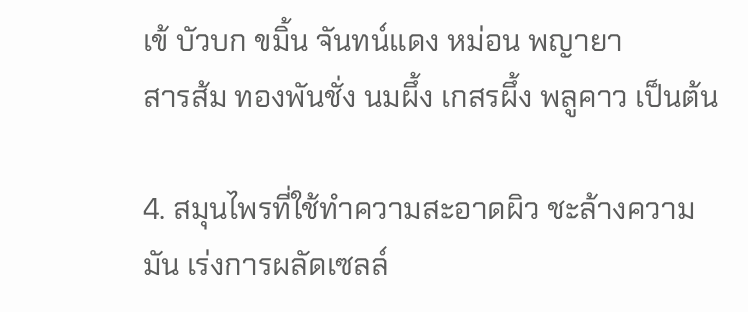เข้ บัวบก ขมิ้น จันทน์แดง หม่อน พญายา
สารส้ม ทองพันชั่ง นมผึ้ง เกสรผึ้ง พลูคาว เป็นต้น

4. สมุนไพรที่ใช้ทำความสะอาดผิว ชะล้างความมัน เร่งการผลัดเซลล์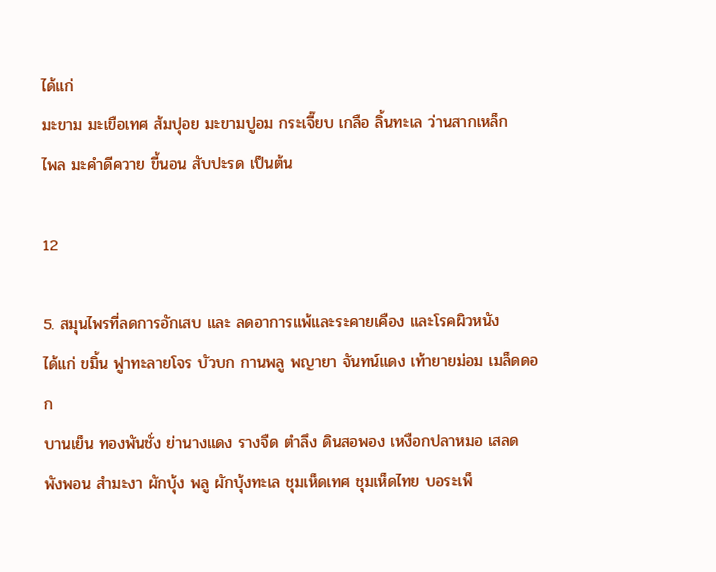ได้แก่
มะขาม มะเขือเทศ ส้มปุอย มะขามปูอม กระเจี๊ยบ เกลือ ลิ้นทะเล ว่านสากเหล็ก
ไพล มะคําดีควาย ขี้นอน สับปะรด เป็นต้น

12

5. สมุนไพรที่ลดการอักเสบ และ ลดอาการแพ้และระคายเคือง และโรคผิวหนัง
ได้แก่ ขมิ้น ฟูาทะลายโจร บัวบก กานพลู พญายา จันทน์แดง เท้ายายม่อม เมล็ดดอก
บานเย็น ทองพันชั่ง ย่านางแดง รางจืด ตําลึง ดินสอพอง เหงือกปลาหมอ เสลด
พังพอน สํามะงา ผักบุ้ง พลู ผักบุ้งทะเล ชุมเห็ดเทศ ชุมเห็ดไทย บอระเพ็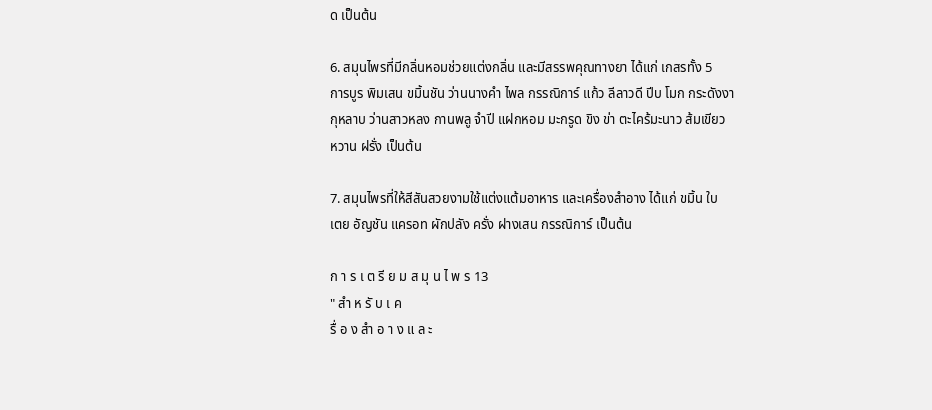ด เป็นต้น

6. สมุนไพรที่มีกลิ่นหอมช่วยแต่งกลิ่น และมีสรรพคุณทางยา ได้แก่ เกสรทั้ง 5
การบูร พิมเสน ขมิ้นชัน ว่านนางคํา ไพล กรรณิการ์ แก้ว ลีลาวดี ปีบ โมก กระดังงา
กุหลาบ ว่านสาวหลง กานพลู จําปี แฝกหอม มะกรูด ขิง ข่า ตะไคร้มะนาว ส้มเขียว
หวาน ฝรั่ง เป็นต้น

7. สมุนไพรที่ให้สีสันสวยงามใช้แต่งแต้มอาหาร และเครื่องสำอาง ได้แก่ ขมิ้น ใบ
เตย อัญชัน แครอท ผักปลัง ครั่ง ฝางเสน กรรณิการ์ เป็นต้น

ก า ร เ ต รี ย ม ส มุ น ไ พ ร 13
" สำ ห รั บ เ ค
รื่ อ ง สำ อ า ง แ ล ะ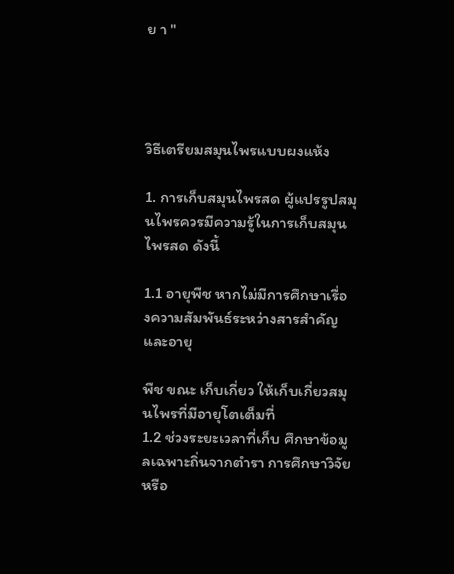ย า "




วิธีเตรียมสมุนไพรแบบผงแห้ง

1. การเก็บสมุนไพรสด ผู้แปรรูปสมุนไพรควรมีความรู้ในการเก็บสมุนไพรสด ดังนี้

1.1 อายุพืช หากไม่มีการศึกษาเรื่อ
งความสัมพันธ์ระหว่างสารสําคัญ และอายุ

พืช ขณะ เก็บเกี่ยว ให้เก็บเกี่ยวสมุนไพรที่มีอายุโตเต็มที่
1.2 ช่วงระยะเวลาที่เก็บ ศึกษาข้อมูลเฉพาะถิ่นจากตํารา การศึกษาวิจัย หรือ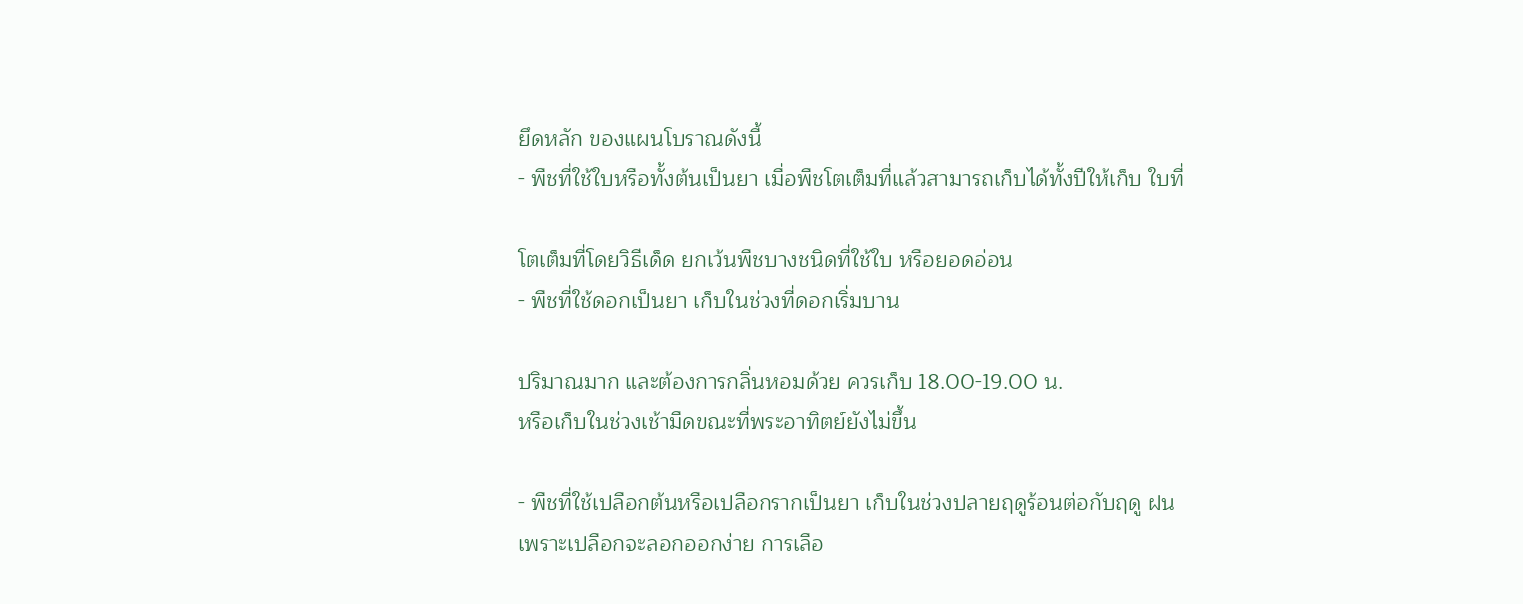ยึดหลัก ของแผนโบราณดังนี้
- พืชที่ใช้ใบหรือทั้งต้นเป็นยา เมื่อพืชโตเต็มที่แล้วสามารถเก็บได้ทั้งปีให้เก็บ ใบที่

โตเต็มที่โดยวิธีเด็ด ยกเว้นพืชบางชนิดที่ใช้ใบ หรือยอดอ่อน
- พืชที่ใช้ดอกเป็นยา เก็บในช่วงที่ดอกเริ่มบาน

ปริมาณมาก และต้องการกลิ่นหอมด้วย ควรเก็บ 18.00-19.00 น.
หรือเก็บในช่วงเช้ามืดขณะที่พระอาทิตย์ยังไม่ขึ้น

- พืชที่ใช้เปลือกต้นหรือเปลือกรากเป็นยา เก็บในช่วงปลายฤดูร้อนต่อกับฤดู ฝน
เพราะเปลือกจะลอกออกง่าย การเลือ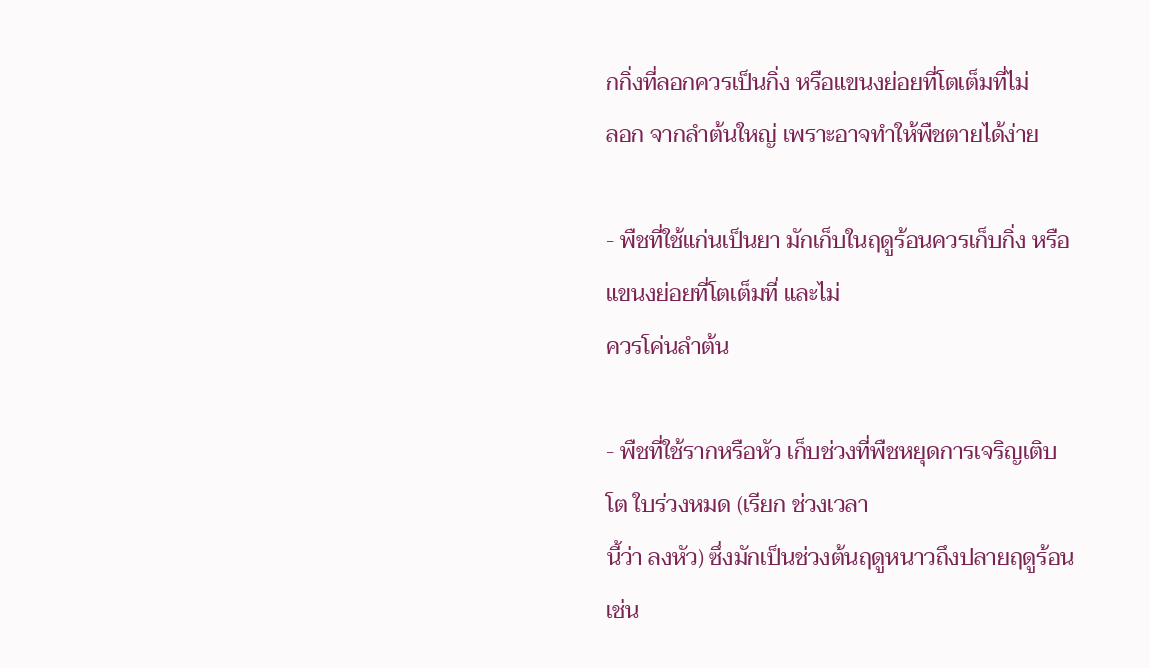กกิ่งที่ลอกควรเป็นกิ่ง หรือแขนงย่อยที่โตเต็มที่ไม่
ลอก จากลําต้นใหญ่ เพราะอาจทําให้พืชตายได้ง่าย

- พืชที่ใช้แก่นเป็นยา มักเก็บในฤดูร้อนควรเก็บกิ่ง หรือแขนงย่อยที่โตเต็มที่ และไม่
ควรโค่นลําต้น

- พืชที่ใช้รากหรือหัว เก็บช่วงที่พืชหยุดการเจริญเติบโต ใบร่วงหมด (เรียก ช่วงเวลา
นี้ว่า ลงหัว) ซึ่งมักเป็นช่วงต้นฤดูหนาวถึงปลายฤดูร้อน เช่น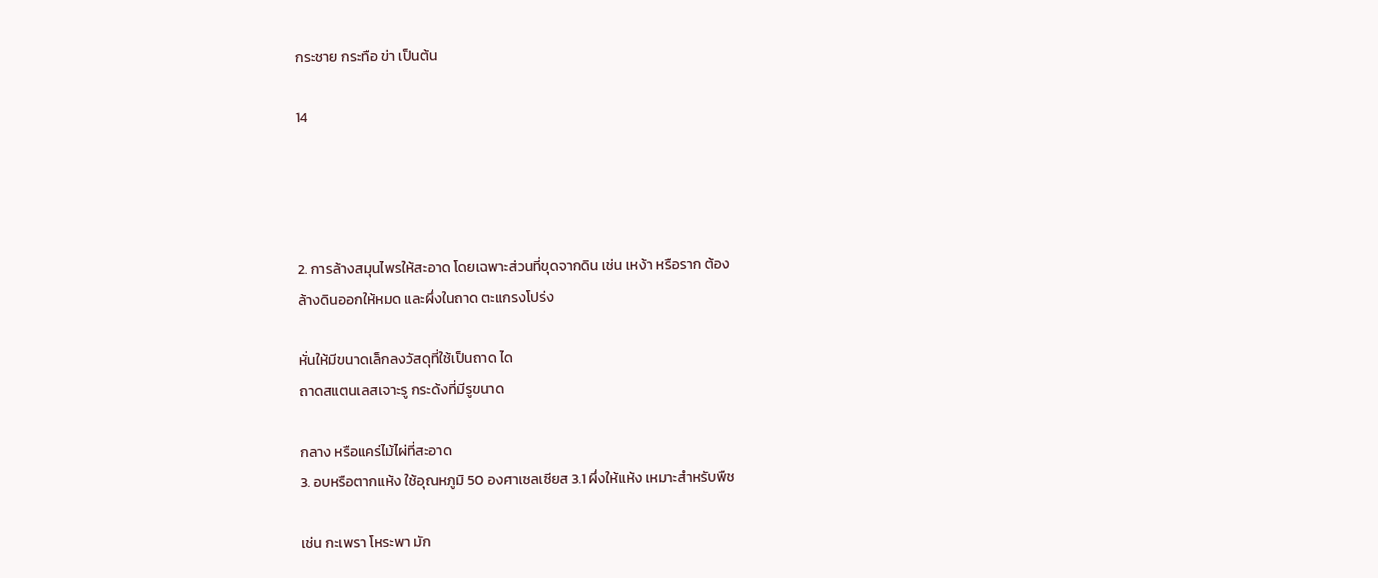กระชาย กระทือ ข่า เป็นต้น

14




2. การล้างสมุนไพรให้สะอาด โดยเฉพาะส่วนที่ขุดจากดิน เช่น เหง้า หรือราก ต้อง
ล้างดินออกให้หมด และผึ่งในถาด ตะแกรงโปร่ง

หั่นให้มีขนาดเล็กลงวัสดุที่ใช้เป็นถาด ได
ถาดสแตนเลสเจาะรู กระด้งที่มีรูขนาด

กลาง หรือแคร่ไม้ไผ่ที่สะอาด
3. อบหรือตากแห้ง ใช้อุณหภูมิ 50 องศาเซลเซียส 3.1 ผึ่งให้แห้ง เหมาะสําหรับพืช

เช่น กะเพรา โหระพา มัก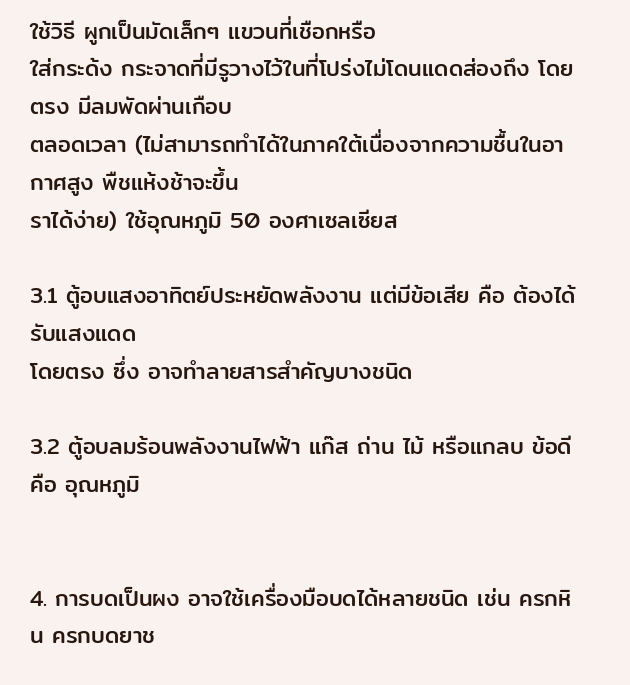ใช้วิธี ผูกเป็นมัดเล็กๆ แขวนที่เชือกหรือ
ใส่กระด้ง กระจาดที่มีรูวางไว้ในที่โปร่งไม่โดนแดดส่องถึง โดยตรง มีลมพัดผ่านเกือบ
ตลอดเวลา (ไม่สามารถทําได้ในภาคใต้เนื่องจากความชื้นในอากาศสูง พืชแห้งช้าจะขึ้น
ราได้ง่าย) ใช้อุณหภูมิ 50 องศาเซลเซียส

3.1 ตู้อบแสงอาทิตย์ประหยัดพลังงาน แต่มีข้อเสีย คือ ต้องได้รับแสงแดด
โดยตรง ซึ่ง อาจทําลายสารสําคัญบางชนิด

3.2 ตู้อบลมร้อนพลังงานไฟฟ้า แก๊ส ถ่าน ไม้ หรือแกลบ ข้อดี คือ อุณหภูมิ


4. การบดเป็นผง อาจใช้เครื่องมือบดได้หลายชนิด เช่น ครกหิน ครกบดยาช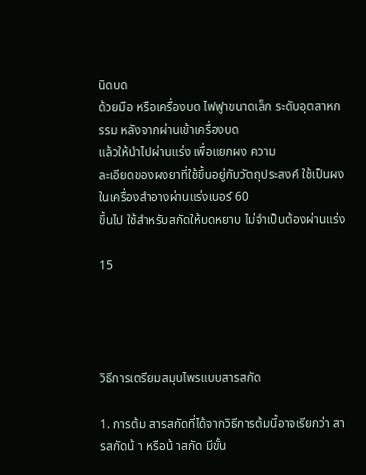นิดบด
ด้วยมือ หรือเครื่องบด ไฟฟูาขนาดเล็ก ระดับอุตสาหกรรม หลังจากผ่านเข้าเครื่องบด
แล้วให้นําไปผ่านแร่ง เพื่อแยกผง ความ
ละเอียดของผงยาที่ใช้ขึ้นอยู่กับวัตถุประสงค์ ใช้เป็นผงในเครื่องสําอางผ่านแร่งเบอร์ 60
ขึ้นไป ใช้สําหรับสกัดให้บดหยาบ ไม่จําเป็นต้องผ่านแร่ง

15




วิธีการเตรียมสมุนไพรแบบสารสกัด

1. การต้ม สารสกัดที่ได้จากวิธีการต้มนี้อาจเรียกว่า สารสกัดน้ า หรือน้ าสกัด มีขั้น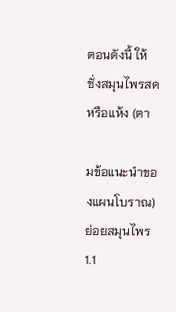ตอนดังนี้ ให้ชั่งสมุนไพรสด หรือแห้ง (ตา

มข้อแนะนําของแผนโบราณ) ย่อยสมุนไพร
1.1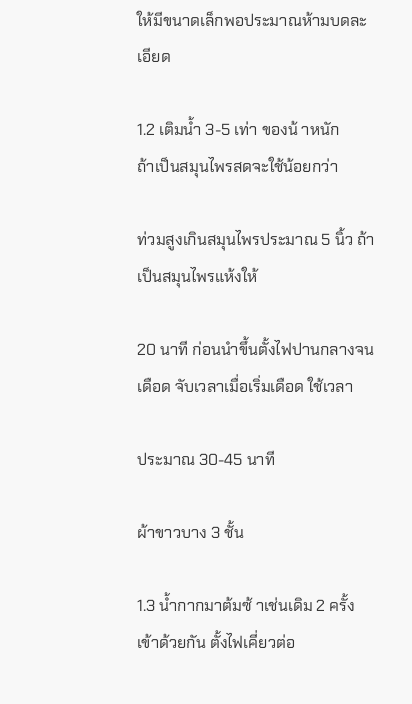ให้มีขนาดเล็กพอประมาณห้ามบดละเอียด

1.2 เติมน้ำ 3-5 เท่า ของน้ าหนัก
ถ้าเป็นสมุนไพรสดจะใช้น้อยกว่า

ท่วมสูงเกินสมุนไพรประมาณ 5 นิ้ว ถ้าเป็นสมุนไพรแห้งให้

20 นาที ก่อนนําขึ้นตั้งไฟปานกลางจนเดือด จับเวลาเมื่อเริ่มเดือด ใช้เวลา

ประมาณ 30-45 นาที

ผ้าขาวบาง 3 ชั้น

1.3 น้ำกากมาต้มซ้ าเช่นเดิม 2 ครั้ง เข้าด้วยกัน ตั้งไฟเคี่ยวต่อ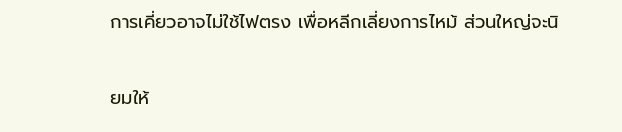การเคี่ยวอาจไม่ใช้ไฟตรง เพื่อหลีกเลี่ยงการไหม้ ส่วนใหญ่จะนิ

ยมให้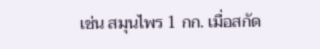เช่น สมุนไพร 1 กก. เมื่อสกัด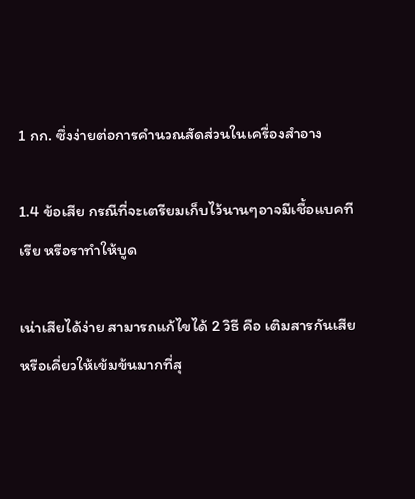1 กก. ซึ่งง่ายต่อการคํานวณสัดส่วนในเครื่องสําอาง

1.4 ข้อเสีย กรณีที่จะเตรียมเก็บไว้นานๆอาจมีเชื้อแบคทีเรีย หรือราทําให้บูด

เน่าเสียได้ง่าย สามารถแก้ไขได้ 2 วิธี คือ เติมสารกันเสีย หรือเคี่ยวให้เข้มข้นมากที่สุ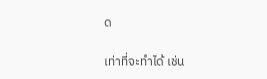ด

เท่าที่จะทําได้ เช่น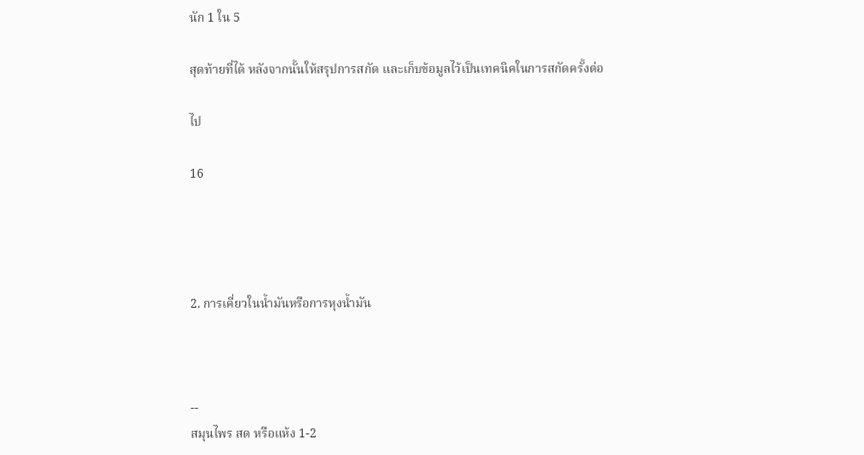นัก 1 ใน 5

สุดท้ายที่ได้ หลังจากนั้นให้สรุปการสกัด และเก็บข้อมูลไว้เป็นเทคนิคในการสกัดครั้งต่อ

ไป

16




2. การเคี่ยวในน้ำมันหรือการหุงน้ำมัน



--
สมุนไพร สด หรือแห้ง 1-2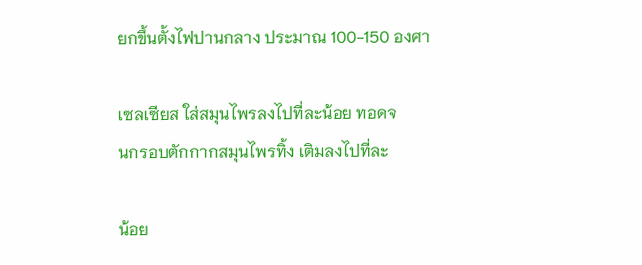ยกขึ้นตั้งไฟปานกลาง ประมาณ 100-150 องศา

เซลเซียส ใส่สมุนไพรลงไปที่ละน้อย ทอดจ
นกรอบตักกากสมุนไพรทิ้ง เติมลงไปที่ละ

น้อย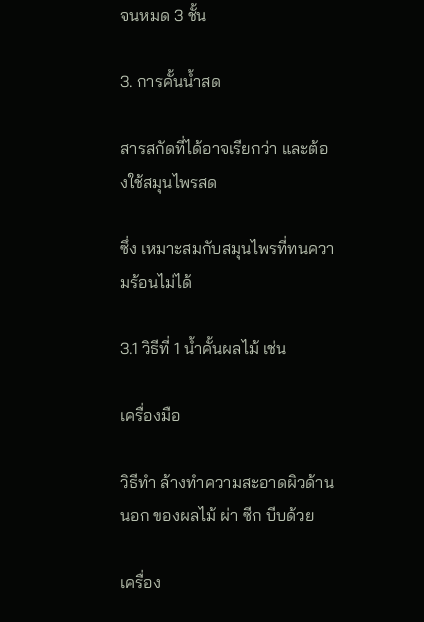จนหมด 3 ชั้น

3. การคั้นน้ำสด

สารสกัดที่ได้อาจเรียกว่า และต้องใช้สมุนไพรสด

ซึ่ง เหมาะสมกับสมุนไพรที่ทนความร้อนไม่ได้

3.1 วิธีที่ 1 น้ำคั้นผลไม้ เช่น

เครื่องมือ

วิธีทำ ล้างทําความสะอาดผิวด้านนอก ของผลไม้ ผ่า ซีก บีบด้วย

เครื่อง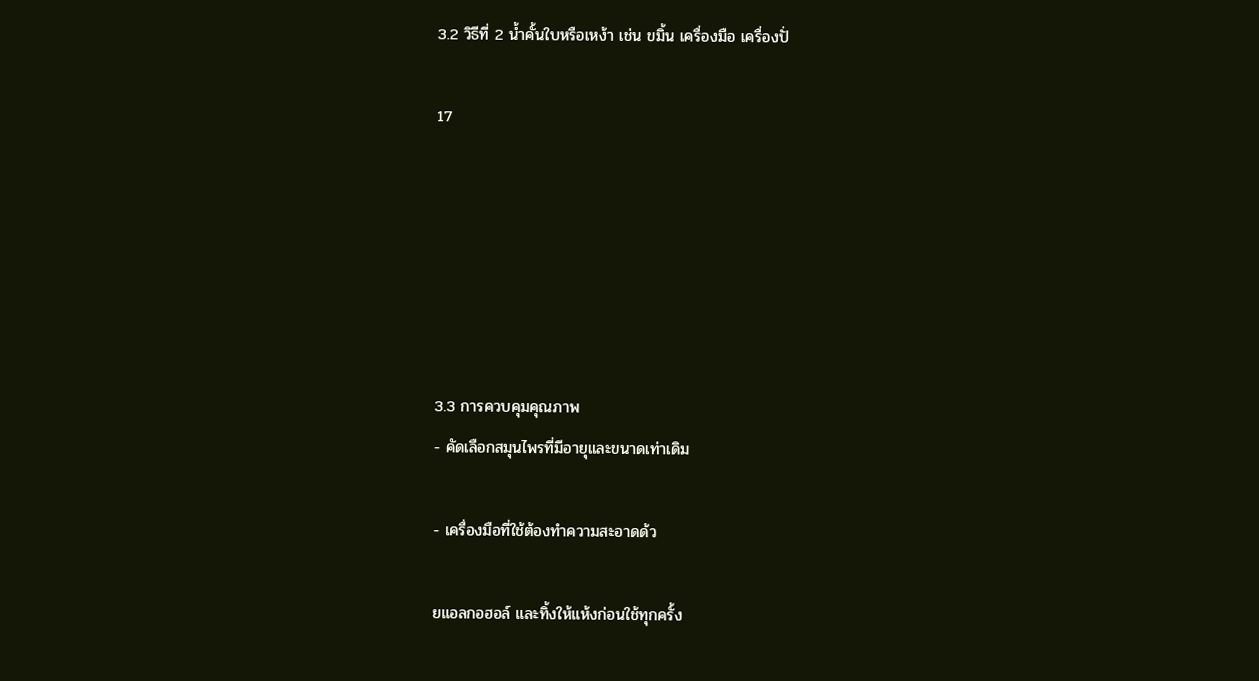3.2 วิธีที่ 2 น้ำคั้นใบหรือเหง้า เช่น ขมิ้น เครื่องมือ เครื่องปั่

17






3.3 การควบคุมคุณภาพ
- คัดเลือกสมุนไพรที่มีอายุและขนาดเท่าเดิม

- เครื่องมือที่ใช้ต้องทําความสะอาดด้ว

ยแอลกอฮอล์ และทิ้งให้แห้งก่อนใช้ทุกครั้ง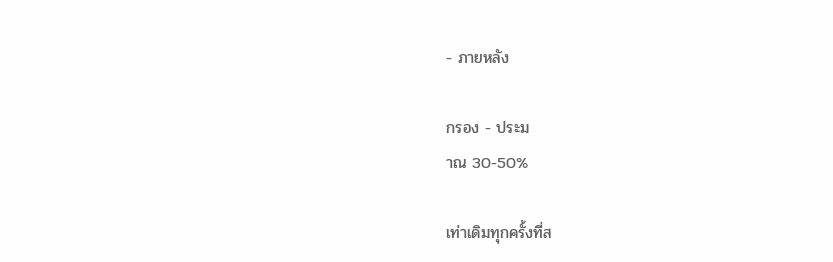- ภายหลัง

กรอง - ประม
าณ 30-50%

เท่าเดิมทุกครั้งที่ส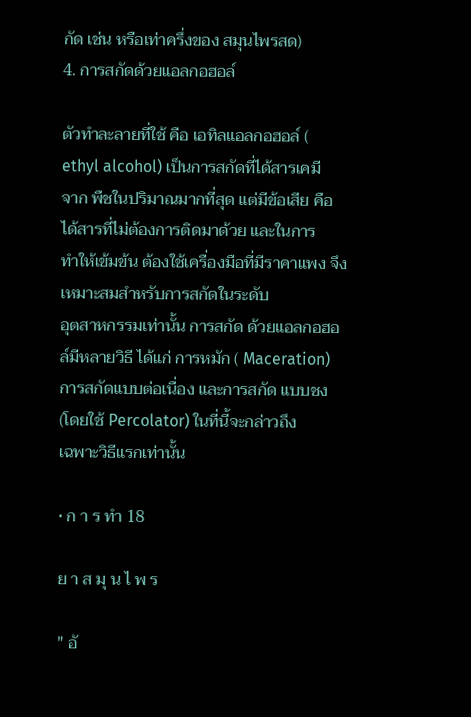กัด เช่น หรือเท่าครึ่งของ สมุนไพรสด)
4. การสกัดด้วยแอลกอฮอล์

ตัวทําละลายที่ใช้ คือ เอทิลแอลกอฮอล์ ( ethyl alcohol) เป็นการสกัดที่ได้สารเคมี
จาก พืชในปริมาณมากที่สุด แต่มีข้อเสีย คือ ได้สารที่ไม่ต้องการติดมาด้วย และในการ
ทําให้เข้มข้น ต้องใช้เครื่องมือที่มีราคาแพง จึงเหมาะสมสําหรับการสกัดในระดับ
อุตสาหกรรมเท่านั้น การสกัด ด้วยแอลกอฮอล์มีหลายวิธี ได้แก่ การหมัก ( Maceration)
การสกัดแบบต่อเนื่อง และการสกัด แบบชง (โดยใช้ Percolator) ในที่นี้จะกล่าวถึง
เฉพาะวิธีแรกเท่านั้น

• ก า ร ทำ 18

ย า ส มุ น ไ พ ร

" อั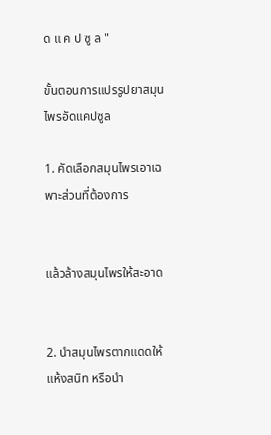ด แ ค ป ซู ล "

ขั้นตอนการแปรรูปยาสมุนไพรอัดแคปซูล

1. คัดเลือกสมุนไพรเอาเฉพาะส่วนที่ต้องการ


แล้วล้างสมุนไพรให้สะอาด


2. นําสมุนไพรตากแดดให้แห้งสนิท หรือนํา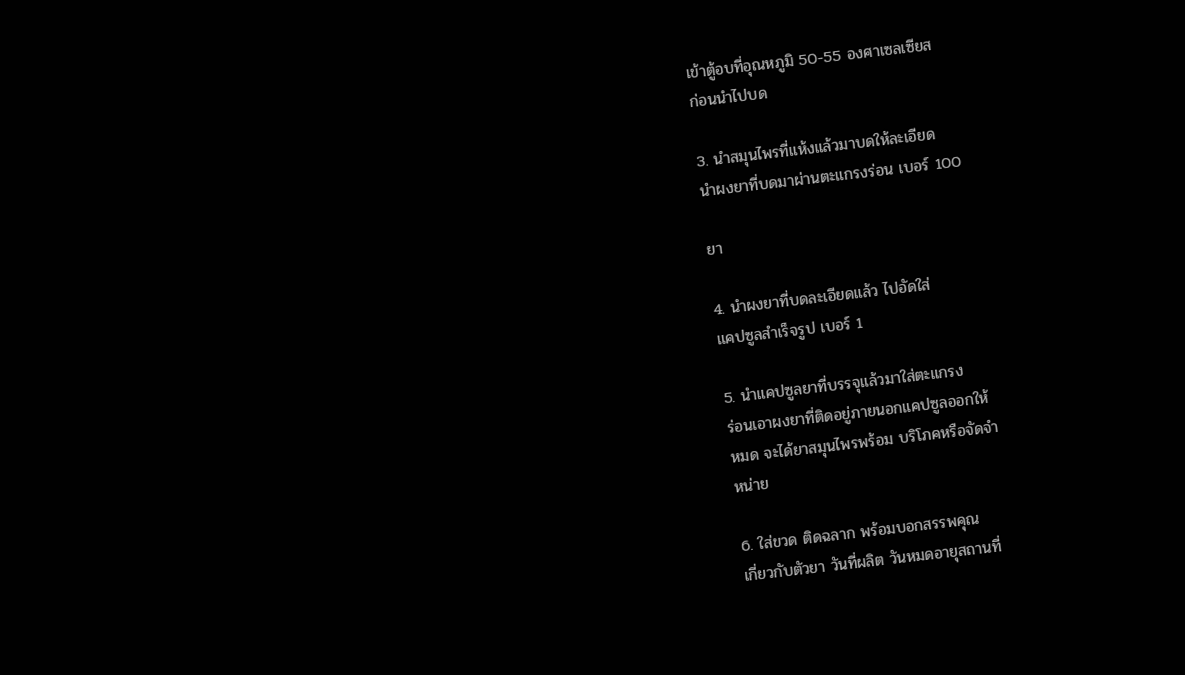เข้าตู้อบที่อุณหภูมิ 50-55 องศาเซลเซียส
ก่อนนําไปบด

3. นําสมุนไพรที่แห้งแล้วมาบดให้ละเอียด
นําผงยาที่บดมาผ่านตะแกรงร่อน เบอร์ 100

ยา

4. นําผงยาที่บดละเอียดแล้ว ไปอัดใส่
แคปซูลสําเร็จรูป เบอร์ 1

5. นําแคปซูลยาที่บรรจุแล้วมาใส่ตะแกรง
ร่อนเอาผงยาที่ติดอยู่ภายนอกแคปซูลออกให้
หมด จะได้ยาสมุนไพรพร้อม บริโภคหรือจัดจํา
หน่าย

6. ใส่ขวด ติดฉลาก พร้อมบอกสรรพคุณ
เกี่ยวกับตัวยา วันที่ผลิต วันหมดอายุสถานที่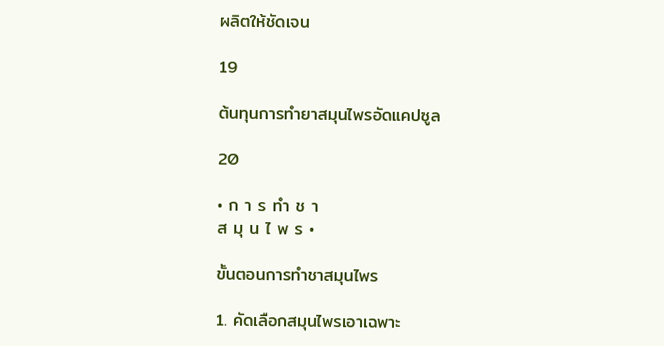ผลิตให้ชัดเจน

19

ต้นทุนการทำยาสมุนไพรอัดแคปซูล

20

• ก า ร ทำ ช า
ส มุ น ไ พ ร •

ขั้นตอนการทำชาสมุนไพร

1. คัดเลือกสมุนไพรเอาเฉพาะ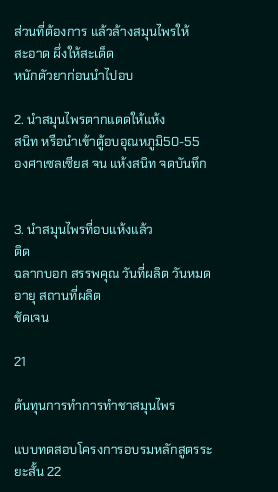ส่วนที่ต้องการ แล้วล้างสมุนไพรให้
สะอาด ผึ่งให้สะเด็ด
หนักตัวยาก่อนนําไปอบ

2. นําสมุนไพรตากแดดให้แห้ง
สนิท หรือนําเข้าตู้อบอุณหภูมิ50-55
องศาเซลเซียส จน แห้งสนิท จดบันทึก


3. นําสมุนไพรที่อบแห้งแล้ว
ติด
ฉลากบอก สรรพคุณ วันที่ผลิต วันหมด
อายุ สถานที่ผลิต
ชัดเจน

21

ต้นทุนการทำการทำชาสมุนไพร

แบบทดสอบโครงการอบรมหลักสูตรระยะสั้น 22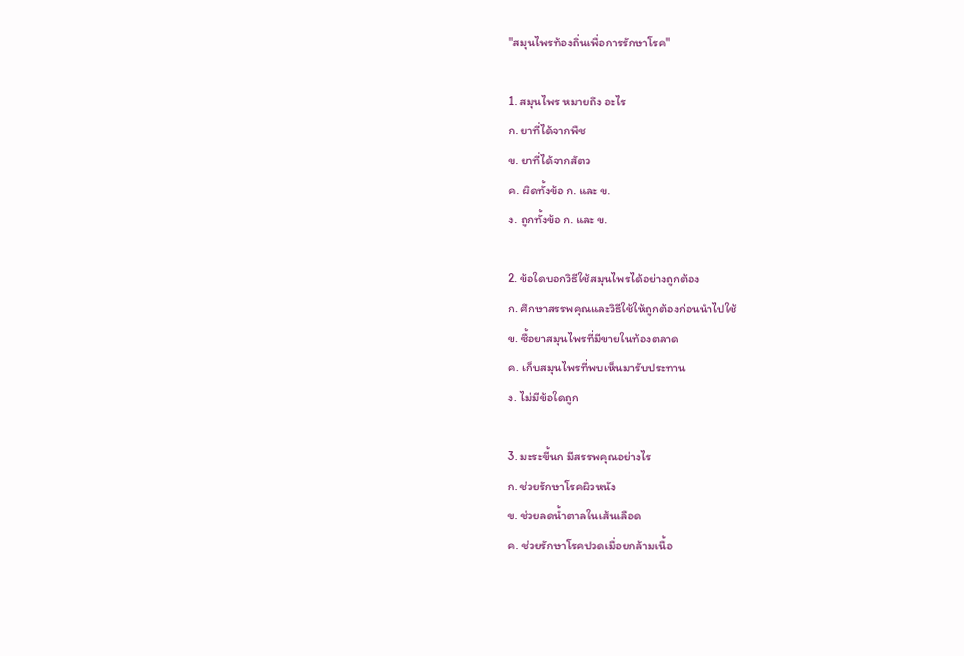"สมุนไพรท้องถิ่นเพื่อการรักษาโรค"

1. สมุนไพร หมายถึง อะไร
ก. ยาที่ได้จากพืช
ข. ยาที่ได้จากสัตว
ค. ผิดทั้งข้อ ก. และ ข.
ง. ถูกทั้งข้อ ก. และ ข.

2. ข้อใดบอกวิธีใช้สมุนไพรได้อย่างถูกต้อง
ก. ศึกษาสรรพคุณและวิธีใช้ให้ถูกต้องก่อนนำไปใช้
ข. ซื้อยาสมุนไพรที่มีขายในท้องตลาด
ค. เก็บสมุนไพรที่พบเห็นมารับประทาน
ง. ไม่มีข้อใดถูก

3. มะระขี้นก มีสรรพคุณอย่างไร
ก. ช่วยรักษาโรคผิวหนัง
ข. ช่วยลดน้ำตาลในเส้นเลือด
ค. ช่วยรักษาโรคปวดเมื่อยกล้ามเนื้อ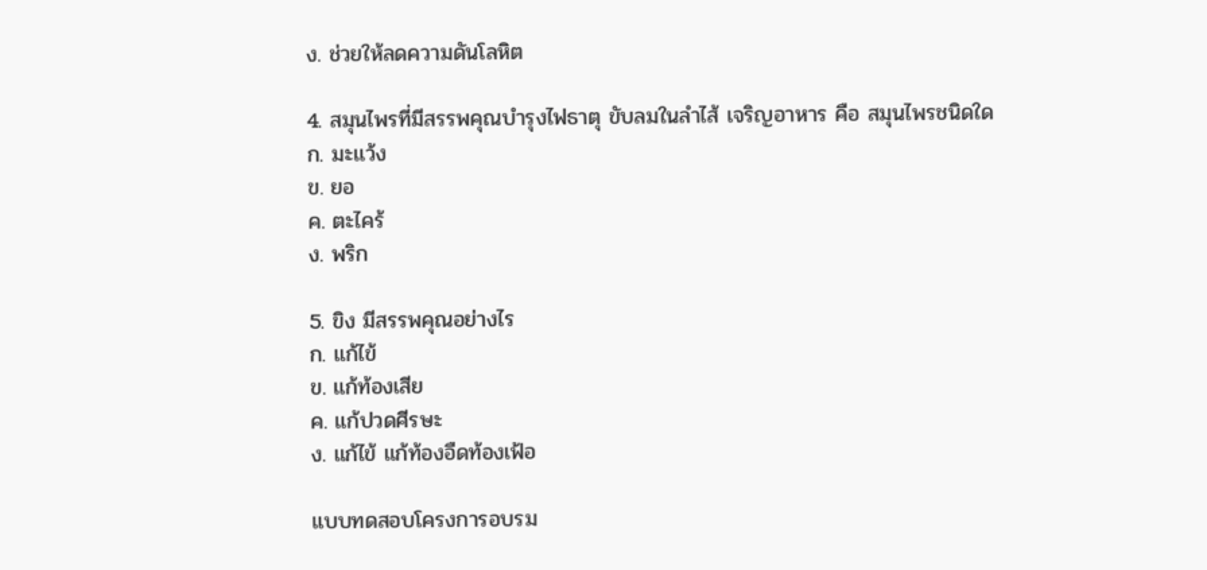ง. ช่วยให้ลดความดันโลหิต

4. สมุนไพรที่มีสรรพคุณบำรุงไฟธาตุ ขับลมในลำไส้ เจริญอาหาร คือ สมุนไพรชนิดใด
ก. มะแว้ง
ข. ยอ
ค. ตะไคร้
ง. พริก

5. ขิง มีสรรพคุณอย่างไร
ก. แก้ไข้
ข. แก้ท้องเสีย
ค. แก้ปวดศีรษะ
ง. แก้ไข้ แก้ท้องอืดท้องเฟ้อ

แบบทดสอบโครงการอบรม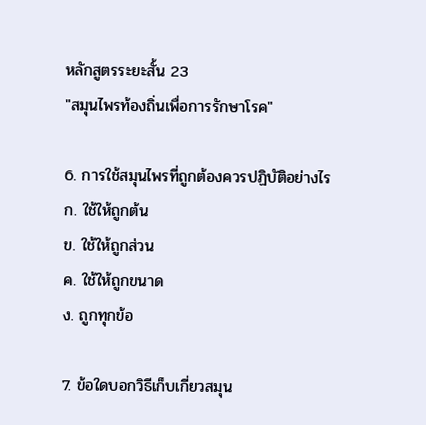หลักสูตรระยะสั้น 23
"สมุนไพรท้องถิ่นเพื่อการรักษาโรค"

6. การใช้สมุนไพรที่ถูกต้องควรปฏิบัติอย่างไร
ก. ใช้ให้ถูกต้น
ข. ใช้ให้ถูกส่วน
ค. ใช้ให้ถูกขนาด
ง. ถูกทุกข้อ

7. ข้อใดบอกวิธีเก็บเกี่ยวสมุน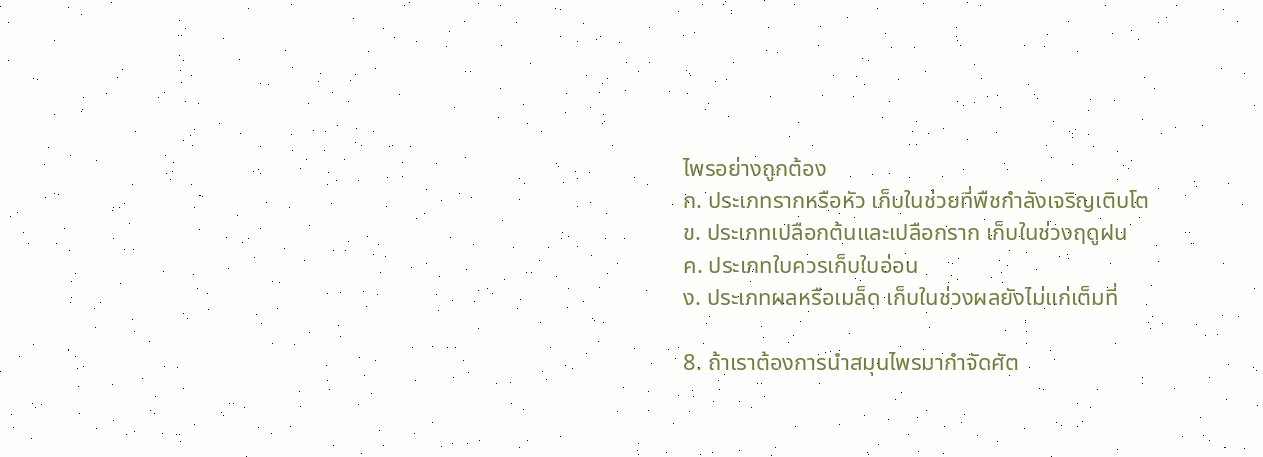ไพรอย่างถูกต้อง
ก. ประเภทรากหรือหัว เก็บในช่วยที่พืชกำลังเจริญเติบโต
ข. ประเภทเปลือกต้นและเปลือกราก เก็บในช่วงฤดูฝน
ค. ประเภทใบควรเก็บใบอ่อน
ง. ประเภทผลหรือเมล็ด เก็บในช่วงผลยังไม่แก่เต็มที่

8. ถ้าเราต้องการนำสมุนไพรมากำจัดศัต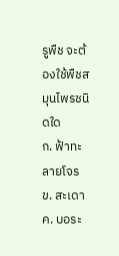รูพืช จะต้องใช้พืชสมุนไพรชนิดใด
ก. ฟ้าทะลายโจร
ข. สะเดา
ค. บอระ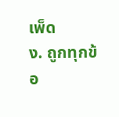เพ็ด
ง. ถูกทุกข้อ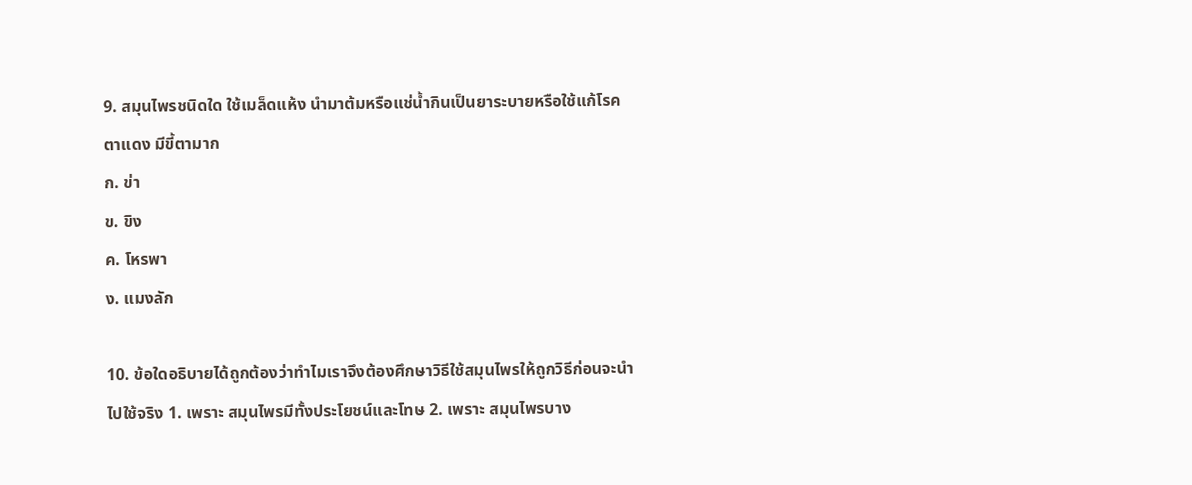9. สมุนไพรชนิดใด ใช้เมล็ดแห้ง นำมาต้มหรือแช่น้ำกินเป็นยาระบายหรือใช้แก้โรค
ตาแดง มีขี้ตามาก
ก. ข่า
ข. ขิง
ค. โหรพา
ง. แมงลัก

10. ข้อใดอธิบายได้ถูกต้องว่าทำไมเราจึงต้องศึกษาวิธีใช้สมุนไพรให้ถูกวิธีก่อนจะนำ
ไปใช้จริง 1. เพราะ สมุนไพรมีทั้งประโยชน์และโทษ 2. เพราะ สมุนไพรบาง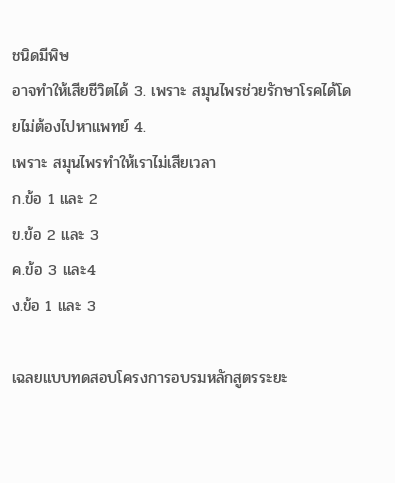ชนิดมีพิษ
อาจทำให้เสียชีวิตได้ 3. เพราะ สมุนไพรช่วยรักษาโรคได้โดยไม่ต้องไปหาแพทย์ 4.
เพราะ สมุนไพรทำให้เราไม่เสียเวลา
ก.ข้อ 1 และ 2
ข.ข้อ 2 และ 3
ค.ข้อ 3 และ4
ง.ข้อ 1 และ 3

เฉลยแบบทดสอบโครงการอบรมหลักสูตรระยะ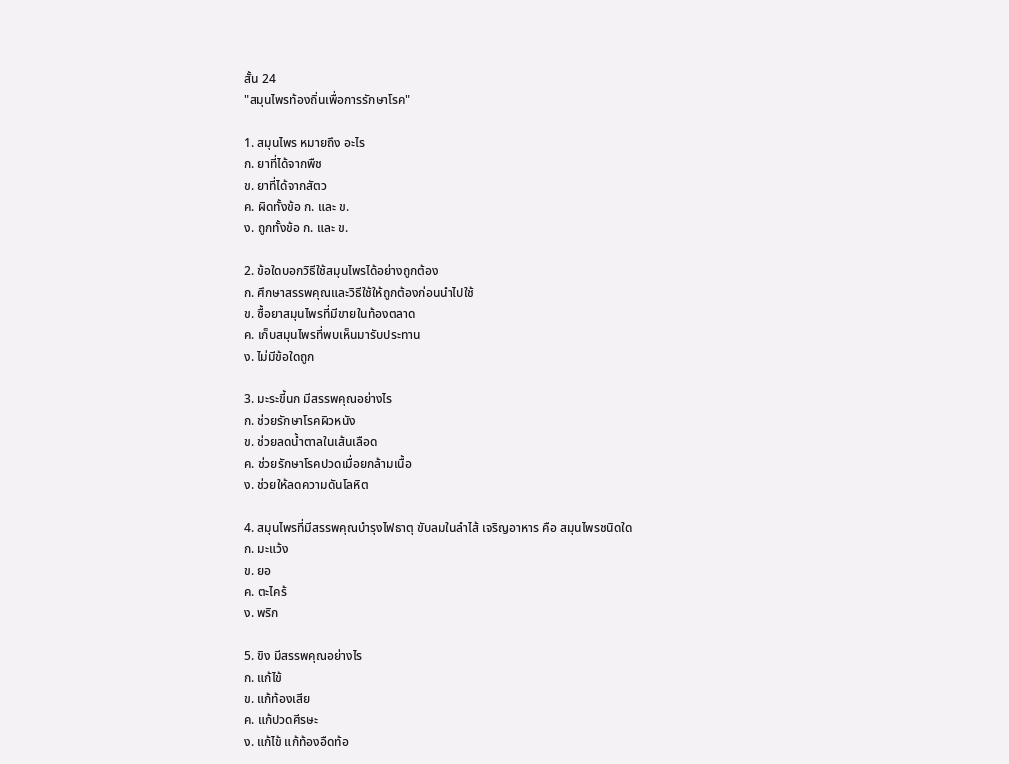สั้น 24
"สมุนไพรท้องถิ่นเพื่อการรักษาโรค"

1. สมุนไพร หมายถึง อะไร
ก. ยาที่ได้จากพืช
ข. ยาที่ได้จากสัตว
ค. ผิดทั้งข้อ ก. และ ข.
ง. ถูกทั้งข้อ ก. และ ข.

2. ข้อใดบอกวิธีใช้สมุนไพรได้อย่างถูกต้อง
ก. ศึกษาสรรพคุณและวิธีใช้ให้ถูกต้องก่อนนำไปใช้
ข. ซื้อยาสมุนไพรที่มีขายในท้องตลาด
ค. เก็บสมุนไพรที่พบเห็นมารับประทาน
ง. ไม่มีข้อใดถูก

3. มะระขี้นก มีสรรพคุณอย่างไร
ก. ช่วยรักษาโรคผิวหนัง
ข. ช่วยลดน้ำตาลในเส้นเลือด
ค. ช่วยรักษาโรคปวดเมื่อยกล้ามเนื้อ
ง. ช่วยให้ลดความดันโลหิต

4. สมุนไพรที่มีสรรพคุณบำรุงไฟธาตุ ขับลมในลำไส้ เจริญอาหาร คือ สมุนไพรชนิดใด
ก. มะแว้ง
ข. ยอ
ค. ตะไคร้
ง. พริก

5. ขิง มีสรรพคุณอย่างไร
ก. แก้ไข้
ข. แก้ท้องเสีย
ค. แก้ปวดศีรษะ
ง. แก้ไข้ แก้ท้องอืดท้อ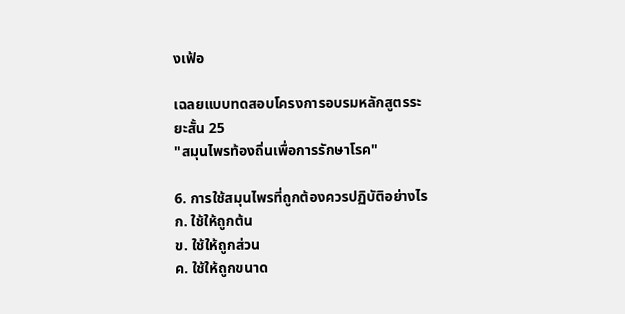งเฟ้อ

เฉลยแบบทดสอบโครงการอบรมหลักสูตรระยะสั้น 25
"สมุนไพรท้องถิ่นเพื่อการรักษาโรค"

6. การใช้สมุนไพรที่ถูกต้องควรปฏิบัติอย่างไร
ก. ใช้ให้ถูกต้น
ข. ใช้ให้ถูกส่วน
ค. ใช้ให้ถูกขนาด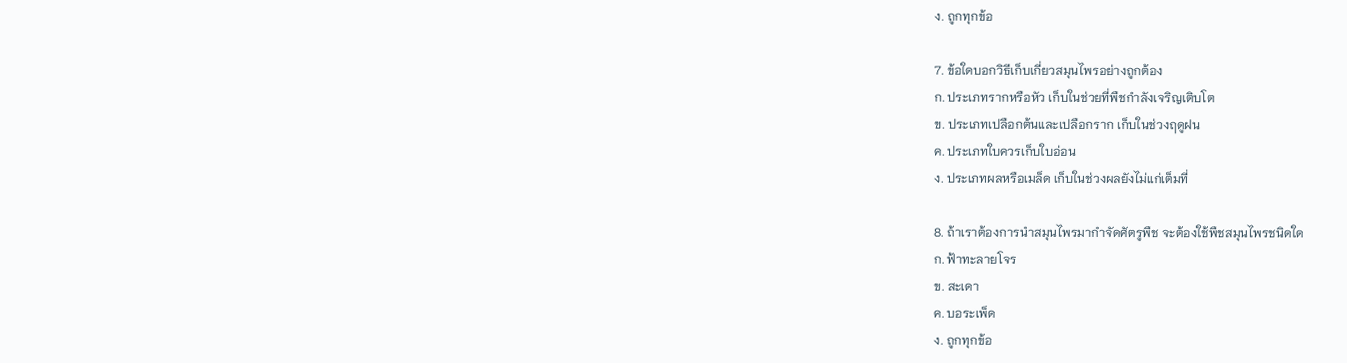ง. ถูกทุกข้อ

7. ข้อใดบอกวิธีเก็บเกี่ยวสมุนไพรอย่างถูกต้อง
ก. ประเภทรากหรือหัว เก็บในช่วยที่พืชกำลังเจริญเติบโต
ข. ประเภทเปลือกต้นและเปลือกราก เก็บในช่วงฤดูฝน
ค. ประเภทใบควรเก็บใบอ่อน
ง. ประเภทผลหรือเมล็ด เก็บในช่วงผลยังไม่แก่เต็มที่

8. ถ้าเราต้องการนำสมุนไพรมากำจัดศัตรูพืช จะต้องใช้พืชสมุนไพรชนิดใด
ก. ฟ้าทะลายโจร
ข. สะเดา
ค. บอระเพ็ด
ง. ถูกทุกข้อ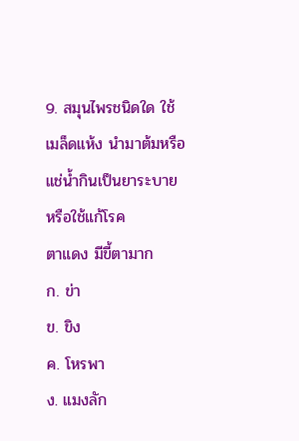9. สมุนไพรชนิดใด ใช้เมล็ดแห้ง นำมาต้มหรือแช่น้ำกินเป็นยาระบายหรือใช้แก้โรค
ตาแดง มีขี้ตามาก
ก. ข่า
ข. ขิง
ค. โหรพา
ง. แมงลัก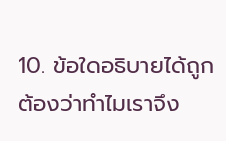10. ข้อใดอธิบายได้ถูกต้องว่าทำไมเราจึง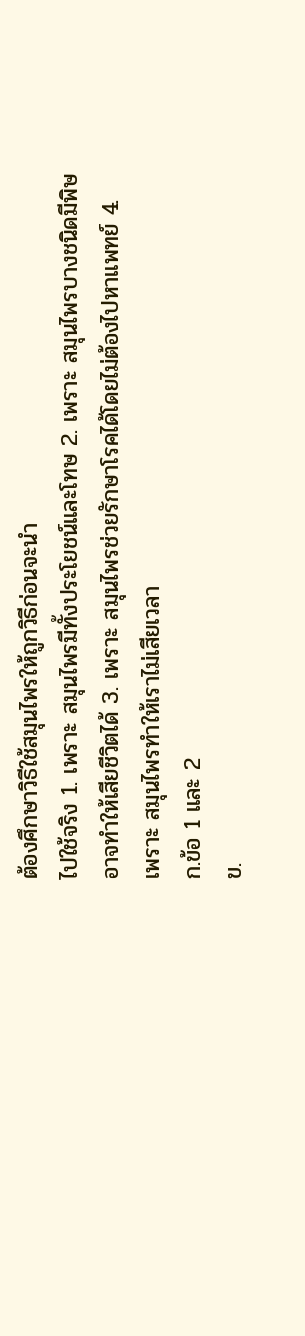ต้องศึกษาวิธีใช้สมุนไพรให้ถูกวิธีก่อนจะนำ
ไปใช้จริง 1. เพราะ สมุนไพรมีทั้งประโยชน์และโทษ 2. เพราะ สมุนไพรบางชนิดมีพิษ
อาจทำให้เสียชีวิตได้ 3. เพราะ สมุนไพรช่วยรักษาโรคได้โดยไม่ต้องไปหาแพทย์ 4.
เพราะ สมุนไพรทำให้เราไม่เสียเวลา
ก.ข้อ 1 และ 2
ข.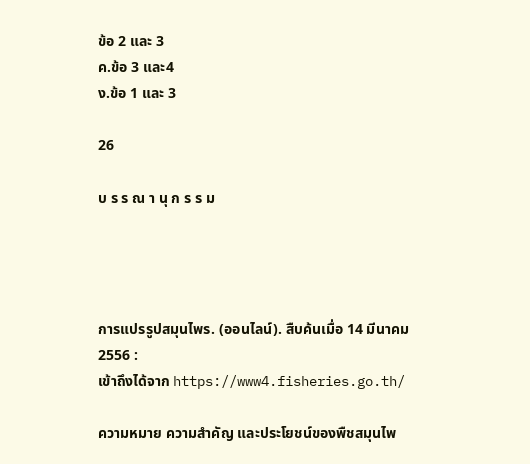ข้อ 2 และ 3
ค.ข้อ 3 และ4
ง.ข้อ 1 และ 3

26

บ ร ร ณ า นุ ก ร ร ม




การแปรรูปสมุนไพร. (ออนไลน์). สืบค้นเมื่อ 14 มีนาคม 2556 :
เข้าถึงได้จาก https://www4.fisheries.go.th/

ความหมาย ความสำคัญ และประโยชน์ของพืชสมุนไพ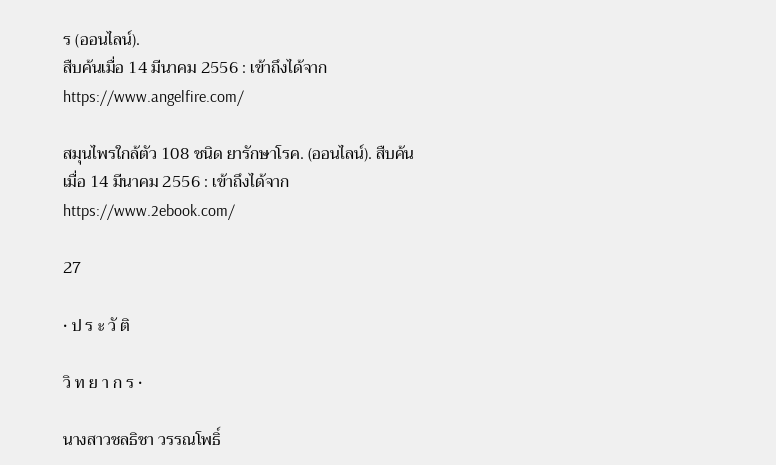ร (ออนไลน์).
สืบค้นเมื่อ 14 มีนาคม 2556 : เข้าถึงได้จาก
https://www.angelfire.com/

สมุนไพรใกล้ตัว 108 ชนิด ยารักษาโรค. (ออนไลน์). สืบค้น
เมื่อ 14 มีนาคม 2556 : เข้าถึงได้จาก
https://www.2ebook.com/

27

• ป ร ะ วั ติ

วิ ท ย า ก ร •

นางสาวชลธิชา วรรณโพธิ์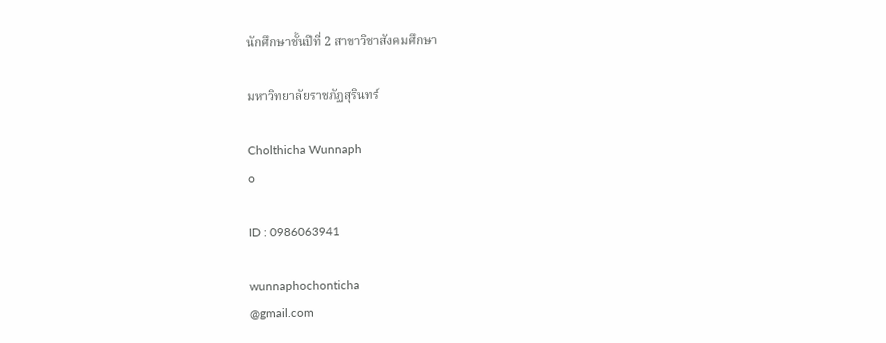นักศึกษาชั้นปีที่ 2 สาขาวิชาสังคมศึกษา

มหาวิทยาลัยราชภัฏสุรินทร์

Cholthicha Wunnaph
o

ID : 0986063941

wunnaphochonticha
@gmail.com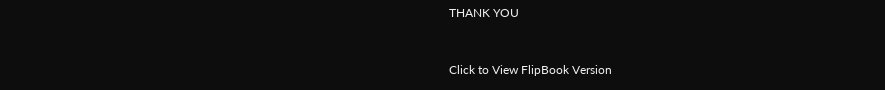THANK YOU


Click to View FlipBook Version